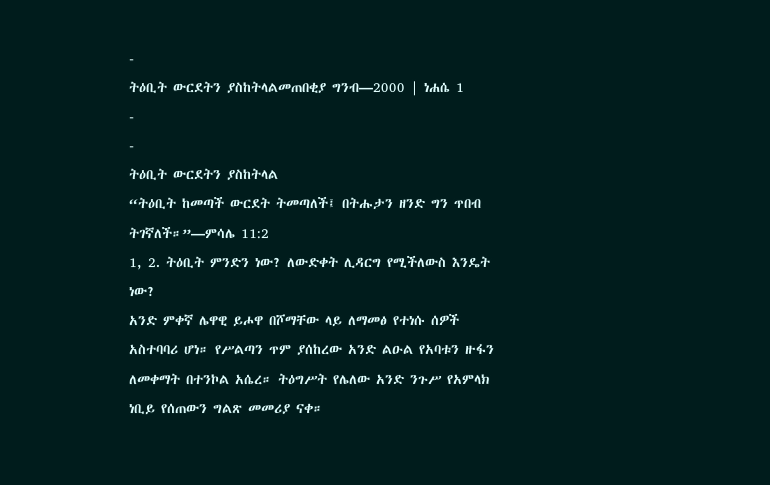-
ትዕቢት ውርደትን ያስከትላልመጠበቂያ ግንብ—2000 | ነሐሴ 1
-
-
ትዕቢት ውርደትን ያስከትላል
“ትዕቢት ከመጣች ውርደት ትመጣለች፤ በትሑታን ዘንድ ግን ጥበብ ትገኛለች።”—ምሳሌ 11:2
1, 2. ትዕቢት ምንድን ነው? ለውድቀት ሊዳርግ የሚችለውስ እንዴት ነው?
አንድ ምቀኛ ሌዋዊ ይሖዋ በሾማቸው ላይ ለማመፅ የተነሱ ሰዎች አስተባባሪ ሆነ። የሥልጣን ጥም ያሰከረው አንድ ልዑል የአባቱን ዙፋን ለመቀማት በተንኮል አሴረ። ትዕግሥት የሌለው አንድ ንጉሥ የአምላክ ነቢይ የሰጠውን ግልጽ መመሪያ ናቀ።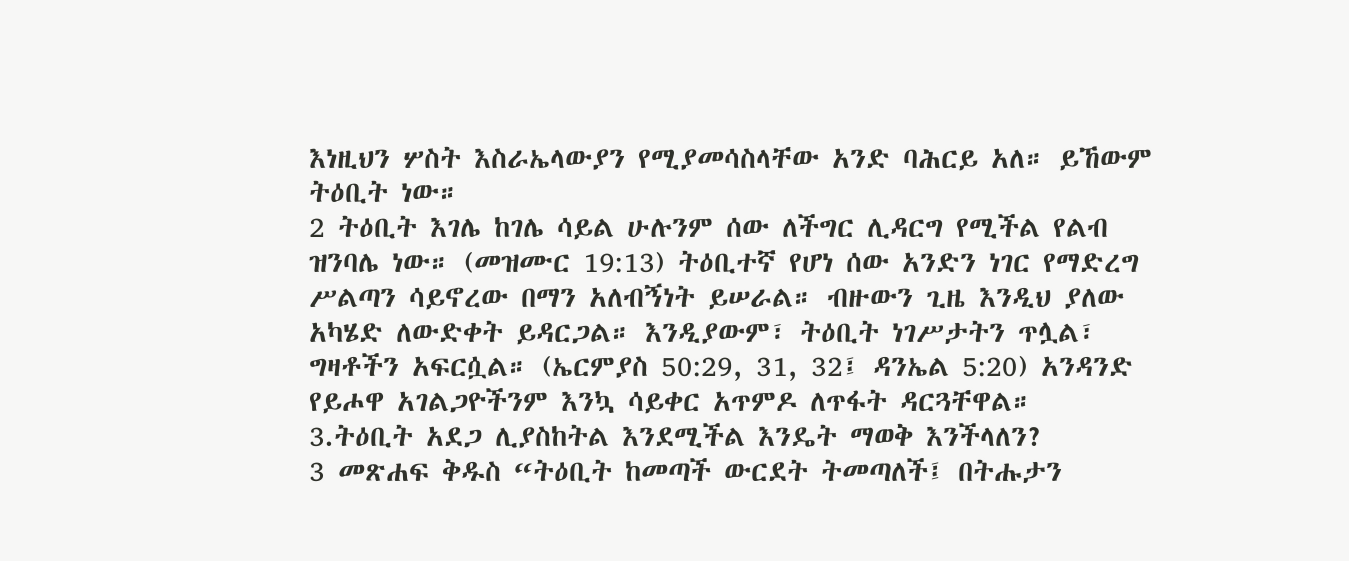እነዚህን ሦስት እስራኤላውያን የሚያመሳስላቸው አንድ ባሕርይ አለ። ይኸውም ትዕቢት ነው።
2 ትዕቢት እገሌ ከገሌ ሳይል ሁሉንም ሰው ለችግር ሊዳርግ የሚችል የልብ ዝንባሌ ነው። (መዝሙር 19:13) ትዕቢተኛ የሆነ ሰው አንድን ነገር የማድረግ ሥልጣን ሳይኖረው በማን አለብኝነት ይሠራል። ብዙውን ጊዜ እንዲህ ያለው አካሄድ ለውድቀት ይዳርጋል። እንዲያውም፣ ትዕቢት ነገሥታትን ጥሏል፣ ግዛቶችን አፍርሷል። (ኤርምያስ 50:29, 31, 32፤ ዳንኤል 5:20) አንዳንድ የይሖዋ አገልጋዮችንም እንኳ ሳይቀር አጥምዶ ለጥፋት ዳርጓቸዋል።
3.ትዕቢት አደጋ ሊያስከትል እንደሚችል እንዴት ማወቅ እንችላለን?
3 መጽሐፍ ቅዱስ “ትዕቢት ከመጣች ውርደት ትመጣለች፤ በትሑታን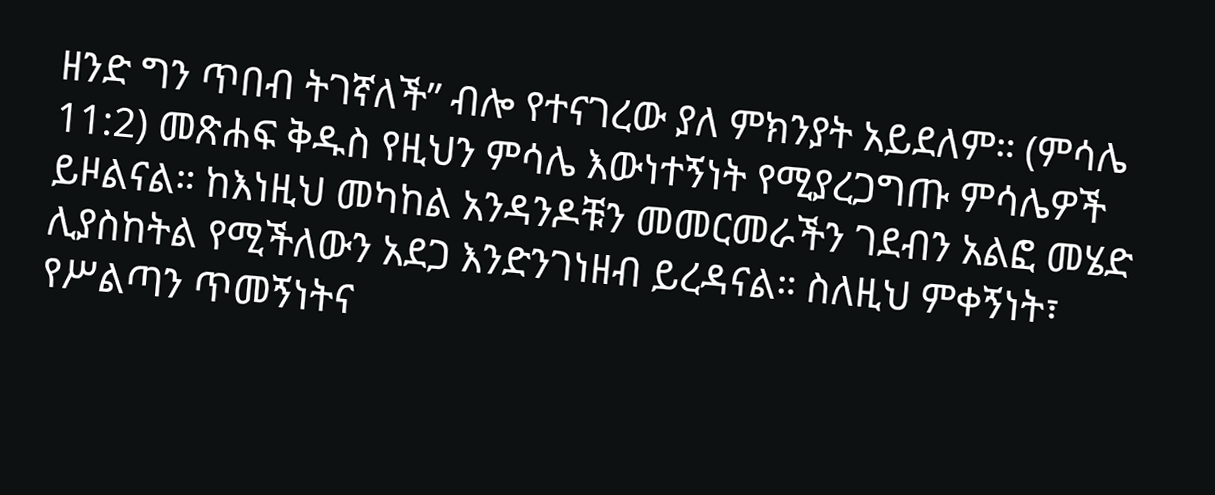ዘንድ ግን ጥበብ ትገኛለች” ብሎ የተናገረው ያለ ምክንያት አይደለም። (ምሳሌ 11:2) መጽሐፍ ቅዱስ የዚህን ምሳሌ እውነተኝነት የሚያረጋግጡ ምሳሌዎች ይዞልናል። ከእነዚህ መካከል አንዳንዶቹን መመርመራችን ገደብን አልፎ መሄድ ሊያስከትል የሚችለውን አደጋ እንድንገነዘብ ይረዳናል። ስለዚህ ምቀኝነት፣ የሥልጣን ጥመኝነትና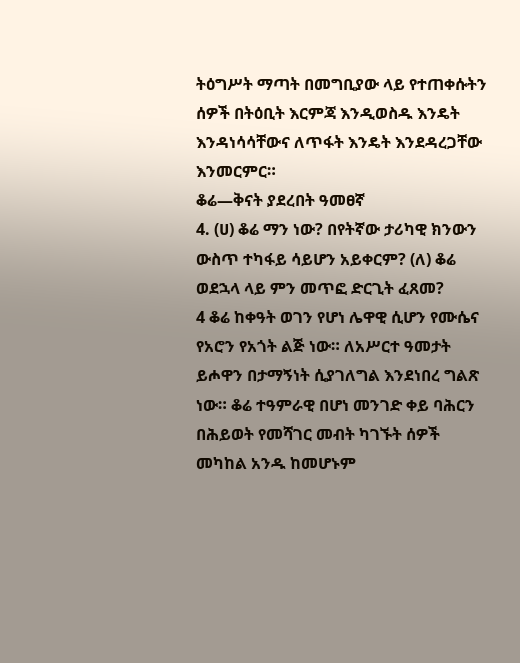ትዕግሥት ማጣት በመግቢያው ላይ የተጠቀሱትን ሰዎች በትዕቢት እርምጃ እንዲወስዱ እንዴት እንዳነሳሳቸውና ለጥፋት እንዴት እንደዳረጋቸው እንመርምር።
ቆሬ—ቅናት ያደረበት ዓመፀኛ
4. (ሀ) ቆሬ ማን ነው? በየትኛው ታሪካዊ ክንውን ውስጥ ተካፋይ ሳይሆን አይቀርም? (ለ) ቆሬ ወደኋላ ላይ ምን መጥፎ ድርጊት ፈጸመ?
4 ቆሬ ከቀዓት ወገን የሆነ ሌዋዊ ሲሆን የሙሴና የአሮን የአጎት ልጅ ነው። ለአሥርተ ዓመታት ይሖዋን በታማኝነት ሲያገለግል እንደነበረ ግልጽ ነው። ቆሬ ተዓምራዊ በሆነ መንገድ ቀይ ባሕርን በሕይወት የመሻገር መብት ካገኙት ሰዎች መካከል አንዱ ከመሆኑም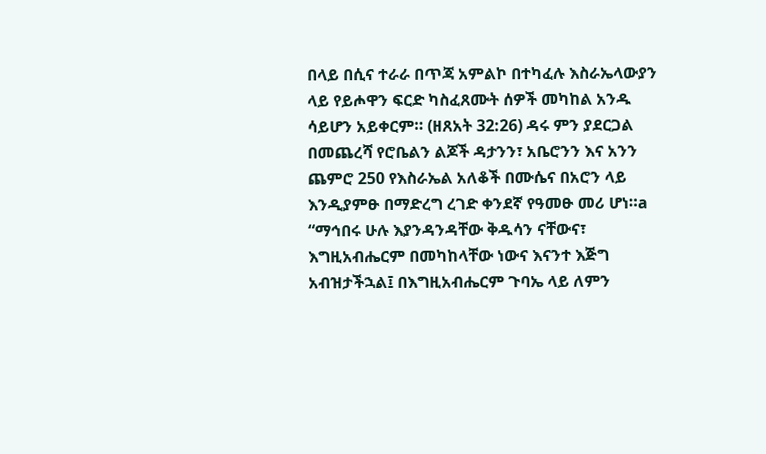በላይ በሲና ተራራ በጥጃ አምልኮ በተካፈሉ እስራኤላውያን ላይ የይሖዋን ፍርድ ካስፈጸሙት ሰዎች መካከል አንዱ ሳይሆን አይቀርም። (ዘጸአት 32:26) ዳሩ ምን ያደርጋል በመጨረሻ የሮቤልን ልጆች ዳታንን፣ አቤሮንን እና አንን ጨምሮ 250 የእስራኤል አለቆች በሙሴና በአሮን ላይ እንዲያምፁ በማድረግ ረገድ ቀንደኛ የዓመፁ መሪ ሆነ።a “ማኅበሩ ሁሉ እያንዳንዳቸው ቅዱሳን ናቸውና፣ እግዚአብሔርም በመካከላቸው ነውና እናንተ እጅግ አብዝታችኋል፤ በእግዚአብሔርም ጉባኤ ላይ ለምን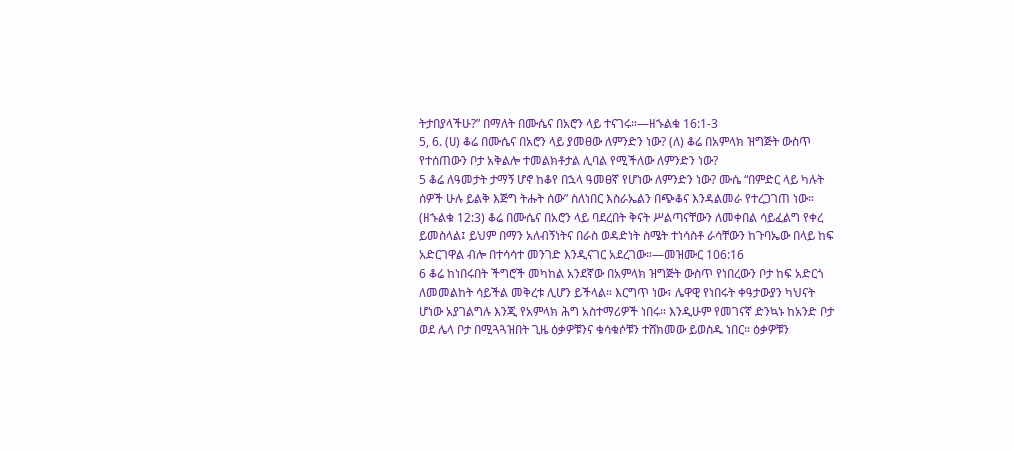ትታበያላችሁ?” በማለት በሙሴና በአሮን ላይ ተናገሩ።—ዘኁልቁ 16:1-3
5, 6. (ሀ) ቆሬ በሙሴና በአሮን ላይ ያመፀው ለምንድን ነው? (ለ) ቆሬ በአምላክ ዝግጅት ውስጥ የተሰጠውን ቦታ አቅልሎ ተመልክቶታል ሊባል የሚችለው ለምንድን ነው?
5 ቆሬ ለዓመታት ታማኝ ሆኖ ከቆየ በኋላ ዓመፀኛ የሆነው ለምንድን ነው? ሙሴ “በምድር ላይ ካሉት ሰዎች ሁሉ ይልቅ እጅግ ትሑት ሰው” ስለነበር እስራኤልን በጭቆና እንዳልመራ የተረጋገጠ ነው። (ዘኁልቁ 12:3) ቆሬ በሙሴና በአሮን ላይ ባደረበት ቅናት ሥልጣናቸውን ለመቀበል ሳይፈልግ የቀረ ይመስላል፤ ይህም በማን አለብኝነትና በራስ ወዳድነት ስሜት ተነሳስቶ ራሳቸውን ከጉባኤው በላይ ከፍ አድርገዋል ብሎ በተሳሳተ መንገድ እንዲናገር አደረገው።—መዝሙር 106:16
6 ቆሬ ከነበሩበት ችግሮች መካከል አንደኛው በአምላክ ዝግጅት ውስጥ የነበረውን ቦታ ከፍ አድርጎ ለመመልከት ሳይችል መቅረቱ ሊሆን ይችላል። እርግጥ ነው፣ ሌዋዊ የነበሩት ቀዓታውያን ካህናት ሆነው አያገልግሉ እንጂ የአምላክ ሕግ አስተማሪዎች ነበሩ። እንዲሁም የመገናኛ ድንኳኑ ከአንድ ቦታ ወደ ሌላ ቦታ በሚጓጓዝበት ጊዜ ዕቃዎቹንና ቁሳቁሶቹን ተሸክመው ይወስዱ ነበር። ዕቃዎቹን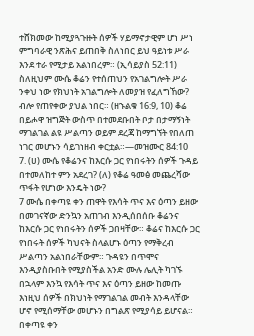ተሸክመው ከሚያጓጉዙት ሰዎች ሃይማኖታዊም ሆነ ሥነ ምግባራዊ ንጽሕና ይጠበቅ ስለነበር ይህ ዓይነቱ ሥራ እንደ ተራ የሚታይ አልነበረም። (ኢሳይያስ 52:11) ስለዚህም ሙሴ ቆሬን የተሰጠህን የአገልግሎት ሥራ ንቀህ ነው የክህነት አገልግሎት ለመያዝ የፈለግኸው? ብሎ የጠየቀው ያህል ነበር። (ዘኁልቁ 16:9, 10) ቆሬ በይሖዋ ዝግጅት ውስጥ በተመደቡበት ቦታ በታማኝነት ማገልገል ልዩ ሥልጣን ወይም ደረጃ ከማግኘት የበለጠ ነገር መሆኑን ሳይገነዘብ ቀርቷል።—መዝሙር 84:10
7. (ሀ) ሙሴ የቆሬንና ከእርሱ ጋር የነበሩትን ሰዎች ጉዳይ በተመለከተ ምን አደረገ? (ለ) የቆሬ ዓመፅ መጨረሻው ጥፋት የሆነው እንዴት ነው?
7 ሙሴ በቀጣዩ ቀን ጠዋት የእሳት ጥና እና ዕጣን ይዘው በመገናኛው ድንኳን አጠገብ እንዲሰበሰቡ ቆሬንና ከእርሱ ጋር የነበሩትን ሰዎች ጋበዛቸው። ቆሬና ከእርሱ ጋር የነበሩት ሰዎች ካህናት ስላልሆኑ ዕጣን የማቅረብ ሥልጣን አልነበራቸውም። ጉዳዩን በጥሞና እንዲያስቡበት የሚያስችል አንድ ሙሉ ሌሊት ካገኙ በኋላም እንኳ የእሳት ጥና እና ዕጣን ይዘው ከመጡ እነዚህ ሰዎች በክህነት የማገልገል መብት እንዳላቸው ሆኖ የሚሰማቸው መሆኑን በግልጽ የሚያሳይ ይሆናል። በቀጣዩ ቀን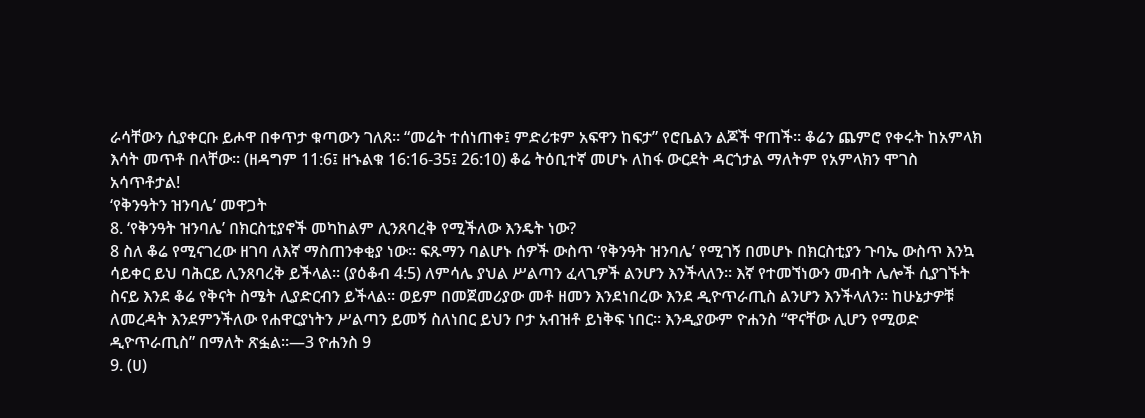ራሳቸውን ሲያቀርቡ ይሖዋ በቀጥታ ቁጣውን ገለጸ። “መሬት ተሰነጠቀ፤ ምድሪቱም አፍዋን ከፍታ” የሮቤልን ልጆች ዋጠች። ቆሬን ጨምሮ የቀሩት ከአምላክ እሳት መጥቶ በላቸው። (ዘዳግም 11:6፤ ዘኁልቁ 16:16-35፤ 26:10) ቆሬ ትዕቢተኛ መሆኑ ለከፋ ውርደት ዳርጎታል ማለትም የአምላክን ሞገስ አሳጥቶታል!
‘የቅንዓትን ዝንባሌ’ መዋጋት
8. ‘የቅንዓት ዝንባሌ’ በክርስቲያኖች መካከልም ሊንጸባረቅ የሚችለው እንዴት ነው?
8 ስለ ቆሬ የሚናገረው ዘገባ ለእኛ ማስጠንቀቂያ ነው። ፍጹማን ባልሆኑ ሰዎች ውስጥ ‘የቅንዓት ዝንባሌ’ የሚገኝ በመሆኑ በክርስቲያን ጉባኤ ውስጥ እንኳ ሳይቀር ይህ ባሕርይ ሊንጸባረቅ ይችላል። (ያዕቆብ 4:5) ለምሳሌ ያህል ሥልጣን ፈላጊዎች ልንሆን እንችላለን። እኛ የተመኘነውን መብት ሌሎች ሲያገኙት ስናይ እንደ ቆሬ የቅናት ስሜት ሊያድርብን ይችላል። ወይም በመጀመሪያው መቶ ዘመን እንደነበረው እንደ ዲዮጥራጢስ ልንሆን እንችላለን። ከሁኔታዎቹ ለመረዳት እንደምንችለው የሐዋርያነትን ሥልጣን ይመኝ ስለነበር ይህን ቦታ አብዝቶ ይነቅፍ ነበር። እንዲያውም ዮሐንስ “ዋናቸው ሊሆን የሚወድ ዲዮጥራጢስ” በማለት ጽፏል።—3 ዮሐንስ 9
9. (ሀ)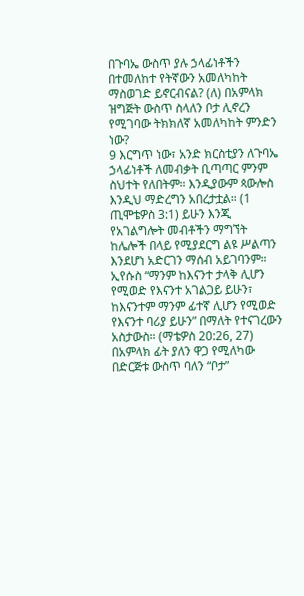በጉባኤ ውስጥ ያሉ ኃላፊነቶችን በተመለከተ የትኛውን አመለካከት ማስወገድ ይኖርብናል? (ለ) በአምላክ ዝግጅት ውስጥ ስላለን ቦታ ሊኖረን የሚገባው ትክክለኛ አመለካከት ምንድን ነው?
9 እርግጥ ነው፣ አንድ ክርስቲያን ለጉባኤ ኃላፊነቶች ለመብቃት ቢጣጣር ምንም ስህተት የለበትም። እንዲያውም ጳውሎስ እንዲህ ማድረግን አበረታቷል። (1 ጢሞቴዎስ 3:1) ይሁን እንጂ የአገልግሎት መብቶችን ማግኘት ከሌሎች በላይ የሚያደርግ ልዩ ሥልጣን እንደሆነ አድርገን ማሰብ አይገባንም። ኢየሱስ “ማንም ከእናንተ ታላቅ ሊሆን የሚወድ የእናንተ አገልጋይ ይሁን፣ ከእናንተም ማንም ፊተኛ ሊሆን የሚወድ የእናንተ ባሪያ ይሁን” በማለት የተናገረውን አስታውስ። (ማቴዎስ 20:26, 27) በአምላክ ፊት ያለን ዋጋ የሚለካው በድርጅቱ ውስጥ ባለን “ቦታ”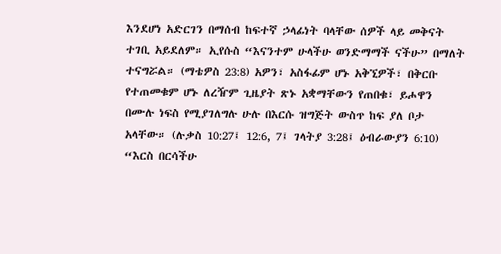እንደሆነ አድርገን በማሰብ ከፍተኛ ኃላፊነት ባላቸው ሰዎች ላይ መቅናት ተገቢ አይደለም። ኢየሱስ “እናንተም ሁላችሁ ወንድማማች ናችሁ” በማለት ተናግሯል። (ማቴዎስ 23:8) አዎን፣ አስፋፊም ሆኑ አቅኚዎች፣ በቅርቡ የተጠመቁም ሆኑ ለረዥም ጊዜያት ጽኑ አቋማቸውን የጠበቁ፣ ይሖዋን በሙሉ ነፍስ የሚያገለግሉ ሁሉ በእርሱ ዝግጅት ውስጥ ከፍ ያለ ቦታ አላቸው። (ሉቃስ 10:27፤ 12:6, 7፤ ገላትያ 3:28፤ ዕብራውያን 6:10) “እርስ በርሳችሁ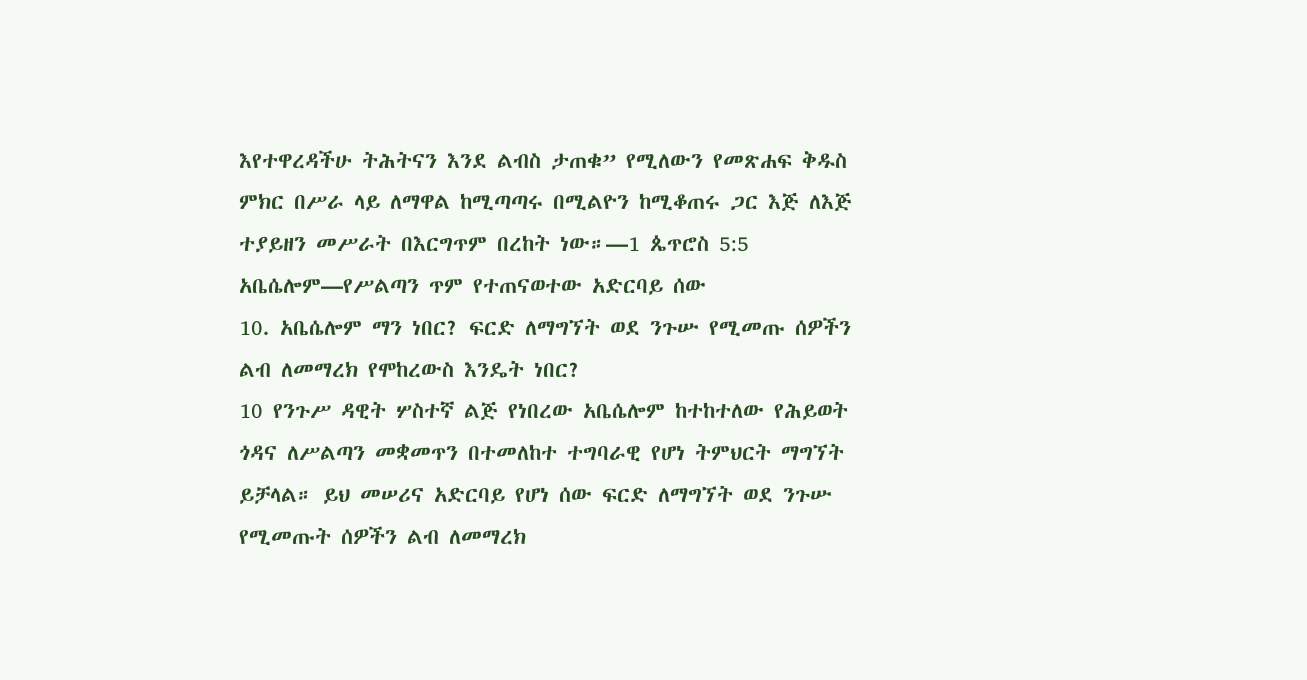እየተዋረዳችሁ ትሕትናን እንደ ልብስ ታጠቁ” የሚለውን የመጽሐፍ ቅዱስ ምክር በሥራ ላይ ለማዋል ከሚጣጣሩ በሚልዮን ከሚቆጠሩ ጋር እጅ ለእጅ ተያይዘን መሥራት በእርግጥም በረከት ነው።—1 ጴጥሮስ 5:5
አቤሴሎም—የሥልጣን ጥም የተጠናወተው አድርባይ ሰው
10. አቤሴሎም ማን ነበር? ፍርድ ለማግኘት ወደ ንጉሡ የሚመጡ ሰዎችን ልብ ለመማረክ የሞከረውስ እንዴት ነበር?
10 የንጉሥ ዳዊት ሦስተኛ ልጅ የነበረው አቤሴሎም ከተከተለው የሕይወት ጎዳና ለሥልጣን መቋመጥን በተመለከተ ተግባራዊ የሆነ ትምህርት ማግኘት ይቻላል። ይህ መሠሪና አድርባይ የሆነ ሰው ፍርድ ለማግኘት ወደ ንጉሡ የሚመጡት ሰዎችን ልብ ለመማረክ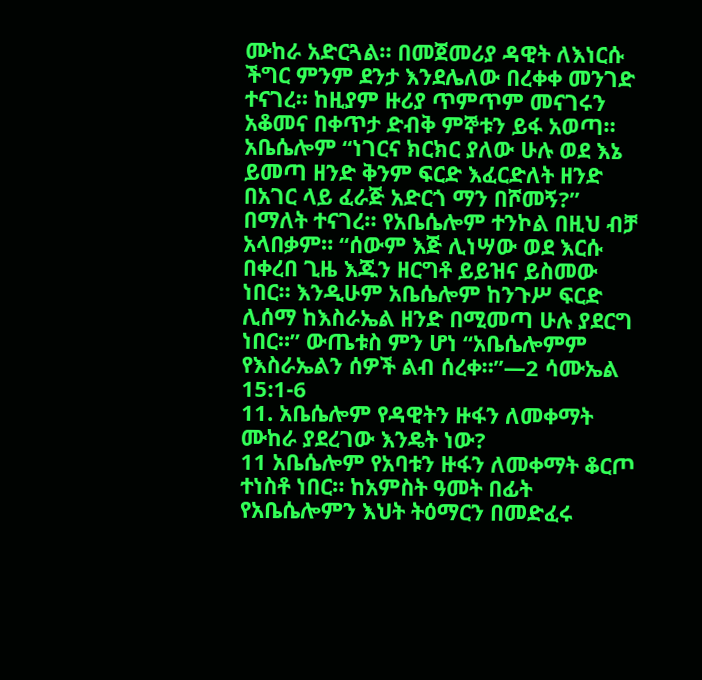ሙከራ አድርጓል። በመጀመሪያ ዳዊት ለእነርሱ ችግር ምንም ደንታ እንደሌለው በረቀቀ መንገድ ተናገረ። ከዚያም ዙሪያ ጥምጥም መናገሩን አቆመና በቀጥታ ድብቅ ምኞቱን ይፋ አወጣ። አቤሴሎም “ነገርና ክርክር ያለው ሁሉ ወደ እኔ ይመጣ ዘንድ ቅንም ፍርድ እፈርድለት ዘንድ በአገር ላይ ፈራጅ አድርጎ ማን በሾመኝ?” በማለት ተናገረ። የአቤሴሎም ተንኮል በዚህ ብቻ አላበቃም። “ሰውም እጅ ሊነሣው ወደ እርሱ በቀረበ ጊዜ እጁን ዘርግቶ ይይዝና ይስመው ነበር። እንዲሁም አቤሴሎም ከንጉሥ ፍርድ ሊሰማ ከእስራኤል ዘንድ በሚመጣ ሁሉ ያደርግ ነበር።” ውጤቱስ ምን ሆነ “አቤሴሎምም የእስራኤልን ሰዎች ልብ ሰረቀ።”—2 ሳሙኤል 15:1-6
11. አቤሴሎም የዳዊትን ዙፋን ለመቀማት ሙከራ ያደረገው እንዴት ነው?
11 አቤሴሎም የአባቱን ዙፋን ለመቀማት ቆርጦ ተነስቶ ነበር። ከአምስት ዓመት በፊት የአቤሴሎምን እህት ትዕማርን በመድፈሩ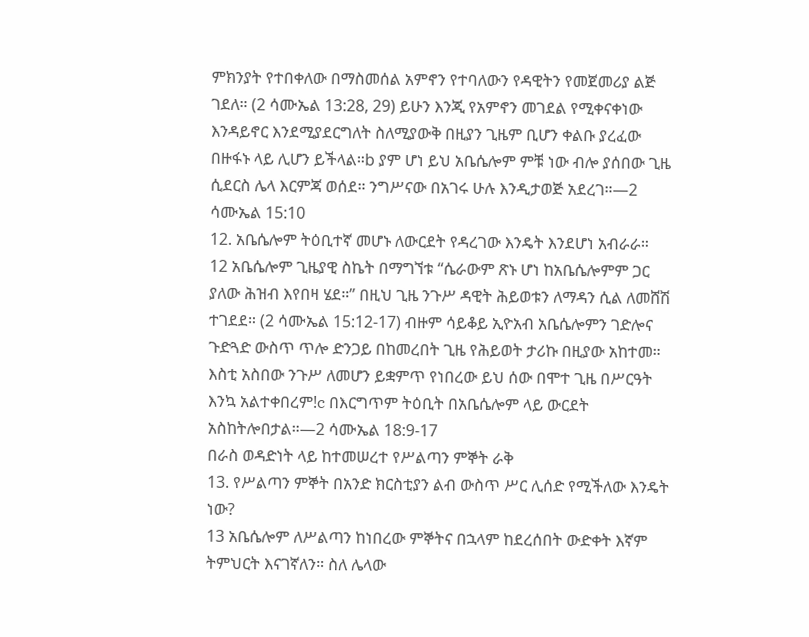ምክንያት የተበቀለው በማስመሰል አምኖን የተባለውን የዳዊትን የመጀመሪያ ልጅ ገደለ። (2 ሳሙኤል 13:28, 29) ይሁን እንጂ የአምኖን መገደል የሚቀናቀነው እንዳይኖር እንደሚያደርግለት ስለሚያውቅ በዚያን ጊዜም ቢሆን ቀልቡ ያረፈው በዙፋኑ ላይ ሊሆን ይችላል።b ያም ሆነ ይህ አቤሴሎም ምቹ ነው ብሎ ያሰበው ጊዜ ሲደርስ ሌላ እርምጃ ወሰደ። ንግሥናው በአገሩ ሁሉ እንዲታወጅ አደረገ።—2 ሳሙኤል 15:10
12. አቤሴሎም ትዕቢተኛ መሆኑ ለውርደት የዳረገው እንዴት እንደሆነ አብራራ።
12 አቤሴሎም ጊዜያዊ ስኬት በማግኘቱ “ሴራውም ጽኑ ሆነ ከአቤሴሎምም ጋር ያለው ሕዝብ እየበዛ ሄደ።” በዚህ ጊዜ ንጉሥ ዳዊት ሕይወቱን ለማዳን ሲል ለመሸሽ ተገደደ። (2 ሳሙኤል 15:12-17) ብዙም ሳይቆይ ኢዮአብ አቤሴሎምን ገድሎና ጉድጓድ ውስጥ ጥሎ ድንጋይ በከመረበት ጊዜ የሕይወት ታሪኩ በዚያው አከተመ። እስቲ አስበው ንጉሥ ለመሆን ይቋምጥ የነበረው ይህ ሰው በሞተ ጊዜ በሥርዓት እንኳ አልተቀበረም!c በእርግጥም ትዕቢት በአቤሴሎም ላይ ውርደት አስከትሎበታል።—2 ሳሙኤል 18:9-17
በራስ ወዳድነት ላይ ከተመሠረተ የሥልጣን ምኞት ራቅ
13. የሥልጣን ምኞት በአንድ ክርስቲያን ልብ ውስጥ ሥር ሊሰድ የሚችለው እንዴት ነው?
13 አቤሴሎም ለሥልጣን ከነበረው ምኞትና በኋላም ከደረሰበት ውድቀት እኛም ትምህርት እናገኛለን። ስለ ሌላው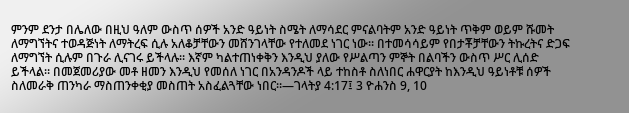ምንም ደንታ በሌለው በዚህ ዓለም ውስጥ ሰዎች አንድ ዓይነት ስሜት ለማሳደር ምናልባትም አንድ ዓይነት ጥቅም ወይም ሹመት ለማግኘትና ተወዳጅነት ለማትረፍ ሲሉ አለቆቻቸውን መሸንገላቸው የተለመደ ነገር ነው። በተመሳሳይም የበታቾቻቸውን ትኩረትና ድጋፍ ለማግኘት ሲሉም በጉራ ሊናገሩ ይችላሉ። እኛም ካልተጠነቀቅን እንዲህ ያለው የሥልጣን ምኞት በልባችን ውስጥ ሥር ሊሰድ ይችላል። በመጀመሪያው መቶ ዘመን እንዲህ የመሰለ ነገር በአንዳንዶች ላይ ተከስቶ ስለነበር ሐዋርያት ከእንዲህ ዓይነቶቹ ሰዎች ስለመራቅ ጠንካራ ማስጠንቀቂያ መስጠት አስፈልጓቸው ነበር።—ገላትያ 4:17፤ 3 ዮሐንስ 9, 10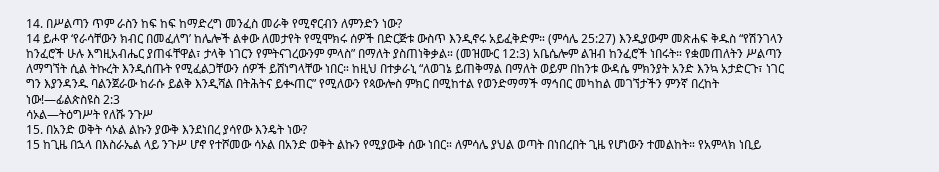14. በሥልጣን ጥም ራስን ከፍ ከፍ ከማድረግ መንፈስ መራቅ የሚኖርብን ለምንድን ነው?
14 ይሖዋ ‘የራሳቸውን ክብር በመፈለግ’ ከሌሎች ልቀው ለመታየት የሚሞክሩ ሰዎች በድርጅቱ ውስጥ እንዲኖሩ አይፈቅድም። (ምሳሌ 25:27) እንዲያውም መጽሐፍ ቅዱስ “የሽንገላን ከንፈሮች ሁሉ እግዚአብሔር ያጠፋቸዋል፣ ታላቅ ነገርን የምትናገረውንም ምላስ” በማለት ያስጠነቅቃል። (መዝሙር 12:3) አቤሴሎም ልዝብ ከንፈሮች ነበሩት። የቋመጠለትን ሥልጣን ለማግኘት ሲል ትኩረት እንዲሰጡት የሚፈልጋቸውን ሰዎች ይሸነግላቸው ነበር። ከዚህ በተቃራኒ “ለወገኔ ይጠቅማል በማለት ወይም በከንቱ ውዳሴ ምክንያት አንድ እንኳ አታድርጉ፣ ነገር ግን እያንዳንዱ ባልንጀራው ከራሱ ይልቅ እንዲሻል በትሕትና ይቊጠር” የሚለውን የጳውሎስ ምክር በሚከተል የወንድማማች ማኅበር መካከል መገኘታችን ምንኛ በረከት ነው!—ፊልጵስዩስ 2:3
ሳኦል—ትዕግሥት የለሹ ንጉሥ
15. በአንድ ወቅት ሳኦል ልኩን ያውቅ እንደነበረ ያሳየው እንዴት ነው?
15 ከጊዜ በኋላ በእስራኤል ላይ ንጉሥ ሆኖ የተሾመው ሳኦል በአንድ ወቅት ልኩን የሚያውቅ ሰው ነበር። ለምሳሌ ያህል ወጣት በነበረበት ጊዜ የሆነውን ተመልከት። የአምላክ ነቢይ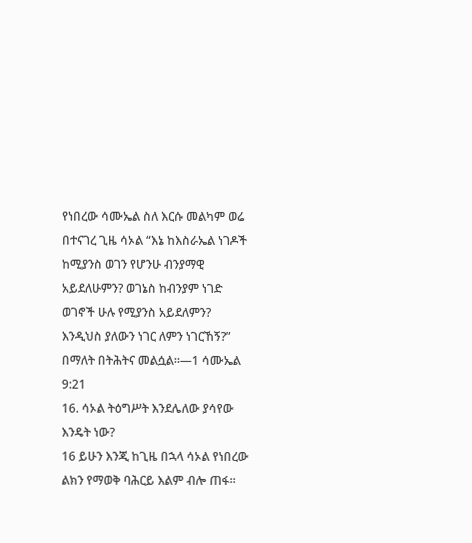የነበረው ሳሙኤል ስለ እርሱ መልካም ወሬ በተናገረ ጊዜ ሳኦል “እኔ ከእስራኤል ነገዶች ከሚያንስ ወገን የሆንሁ ብንያማዊ አይደለሁምን? ወገኔስ ከብንያም ነገድ ወገኖች ሁሉ የሚያንስ አይደለምን? እንዲህስ ያለውን ነገር ለምን ነገርኸኝ?” በማለት በትሕትና መልሷል።—1 ሳሙኤል 9:21
16. ሳኦል ትዕግሥት እንደሌለው ያሳየው እንዴት ነው?
16 ይሁን እንጂ ከጊዜ በኋላ ሳኦል የነበረው ልክን የማወቅ ባሕርይ እልም ብሎ ጠፋ።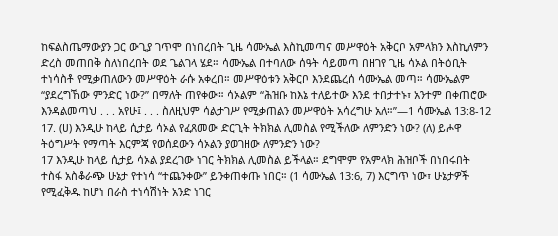ከፍልስጤማውያን ጋር ውጊያ ገጥሞ በነበረበት ጊዜ ሳሙኤል እስኪመጣና መሥዋዕት አቅርቦ አምላክን እስኪለምን ድረስ መጠበቅ ስለነበረበት ወደ ጌልገላ ሄደ። ሳሙኤል በተባለው ሰዓት ሳይመጣ በዘገየ ጊዜ ሳኦል በትዕቢት ተነሳስቶ የሚቃጠለውን መሥዋዕት ራሱ አቀረበ። መሥዋዕቱን አቅርቦ እንደጨረሰ ሳሙኤል መጣ። ሳሙኤልም “ያደረግኸው ምንድር ነው?” በማለት ጠየቀው። ሳኦልም “ሕዝቡ ከእኔ ተለይተው እንደ ተበታተኑ፣ አንተም በቀጠሮው እንዳልመጣህ . . . አየሁ፤ . . . ስለዚህም ሳልታገሥ የሚቃጠልን መሥዋዕት አሳረግሁ አለ።”—1 ሳሙኤል 13:8-12
17. (ሀ) እንዲሁ ከላይ ሲታይ ሳኦል የፈጸመው ድርጊት ትክክል ሊመስል የሚችለው ለምንድን ነው? (ለ) ይሖዋ ትዕግሥት የማጣት እርምጃ የወሰደውን ሳኦልን ያወገዘው ለምንድን ነው?
17 እንዲሁ ከላይ ሲታይ ሳኦል ያደረገው ነገር ትክክል ሊመስል ይችላል። ደግሞም የአምላክ ሕዝቦች በነበሩበት ተስፋ አስቆራጭ ሁኔታ የተነሳ “ተጨንቀው” ይንቀጠቀጡ ነበር። (1 ሳሙኤል 13:6, 7) እርግጥ ነው፣ ሁኔታዎች የሚፈቅዱ ከሆነ በራስ ተነሳሽነት አንድ ነገር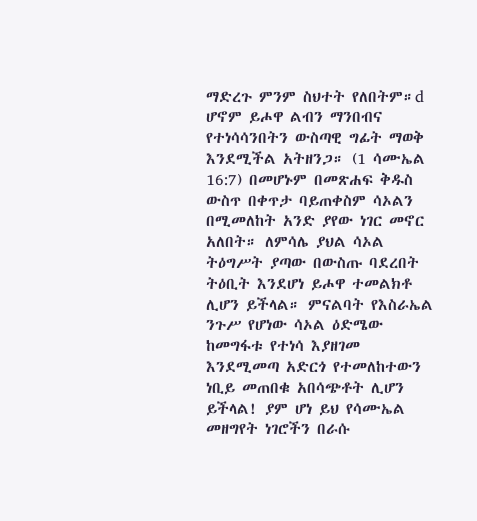ማድረጉ ምንም ስህተት የለበትም።d ሆኖም ይሖዋ ልብን ማንበብና የተነሳሳንበትን ውስጣዊ ግፊት ማወቅ እንደሚችል አትዘንጋ። (1 ሳሙኤል 16:7) በመሆኑም በመጽሐፍ ቅዱስ ውስጥ በቀጥታ ባይጠቀስም ሳኦልን በሚመለከት አንድ ያየው ነገር መኖር አለበት። ለምሳሌ ያህል ሳኦል ትዕግሥት ያጣው በውስጡ ባደረበት ትዕቢት እንደሆነ ይሖዋ ተመልክቶ ሊሆን ይችላል። ምናልባት የእስራኤል ንጉሥ የሆነው ሳኦል ዕድሜው ከመግፋቱ የተነሳ እያዘገመ እንደሚመጣ አድርጎ የተመለከተውን ነቢይ መጠበቁ አበሳጭቶት ሊሆን ይችላል! ያም ሆነ ይህ የሳሙኤል መዘግየት ነገሮችን በራሱ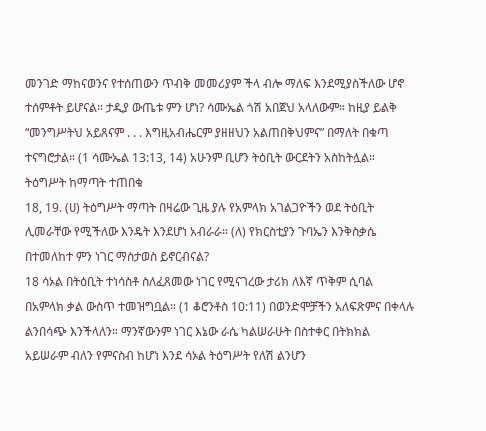መንገድ ማከናወንና የተሰጠውን ጥብቅ መመሪያም ችላ ብሎ ማለፍ እንደሚያስችለው ሆኖ ተሰምቶት ይሆናል። ታዲያ ውጤቱ ምን ሆነ? ሳሙኤል ጎሽ አበጀህ አላለውም። ከዚያ ይልቅ “መንግሥትህ አይጸናም . . . እግዚአብሔርም ያዘዘህን አልጠበቅህምና” በማለት በቁጣ ተናግሮታል። (1 ሳሙኤል 13:13, 14) አሁንም ቢሆን ትዕቢት ውርደትን አስከትሏል።
ትዕግሥት ከማጣት ተጠበቁ
18, 19. (ሀ) ትዕግሥት ማጣት በዛሬው ጊዜ ያሉ የአምላክ አገልጋዮችን ወደ ትዕቢት ሊመራቸው የሚችለው እንዴት እንደሆነ አብራራ። (ለ) የክርስቲያን ጉባኤን እንቅስቃሴ በተመለከተ ምን ነገር ማስታወስ ይኖርብናል?
18 ሳኦል በትዕቢት ተነሳስቶ ስለፈጸመው ነገር የሚናገረው ታሪክ ለእኛ ጥቅም ሲባል በአምላክ ቃል ውስጥ ተመዝግቧል። (1 ቆሮንቶስ 10:11) በወንድሞቻችን አለፍጽምና በቀላሉ ልንበሳጭ እንችላለን። ማንኛውንም ነገር እኔው ራሴ ካልሠራሁት በስተቀር በትክክል አይሠራም ብለን የምናስብ ከሆነ እንደ ሳኦል ትዕግሥት የለሽ ልንሆን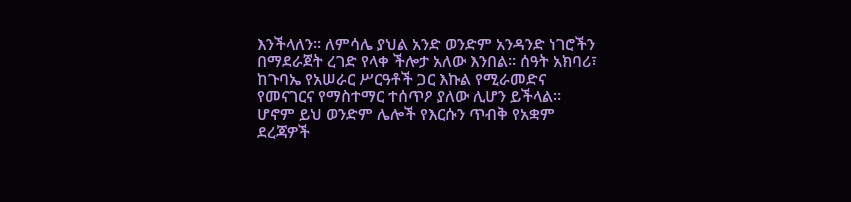እንችላለን። ለምሳሌ ያህል አንድ ወንድም አንዳንድ ነገሮችን በማደራጀት ረገድ የላቀ ችሎታ አለው እንበል። ሰዓት አክባሪ፣ ከጉባኤ የአሠራር ሥርዓቶች ጋር እኩል የሚራመድና የመናገርና የማስተማር ተሰጥዖ ያለው ሊሆን ይችላል። ሆኖም ይህ ወንድም ሌሎች የእርሱን ጥብቅ የአቋም ደረጃዎች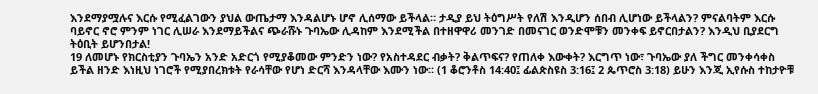እንደማያሟሉና እርሱ የሚፈልገውን ያህል ውጤታማ እንዳልሆኑ ሆኖ ሊሰማው ይችላል። ታዲያ ይህ ትዕግሥት የለሽ እንዲሆን ሰበብ ሊሆነው ይችላልን? ምናልባትም እርሱ ባይኖር ኖሮ ምንም ነገር ሊሠራ እንደማይችልና ጭራሹኑ ጉባኤው ሊዳከም እንደሚችል በተዘዋዋሪ መንገድ በመናገር ወንድሞቹን መንቀፍ ይኖርበታልን? እንዲህ ቢያደርግ ትዕቢት ይሆንበታል!
19 ለመሆኑ የክርስቲያን ጉባኤን አንድ አድርጎ የሚያቆመው ምንድን ነው? የአስተዳደር ብቃት? ቅልጥፍና? የጠለቀ እውቀት? እርግጥ ነው፣ ጉባኤው ያለ ችግር መንቀሳቀስ ይችል ዘንድ እነዚህ ነገሮች የሚያበረክቱት የራሳቸው የሆነ ድርሻ እንዳላቸው እሙን ነው። (1 ቆሮንቶስ 14:40፤ ፊልጵስዩስ 3:16፤ 2 ጴጥሮስ 3:18) ይሁን እንጂ ኢየሱስ ተከታዮቹ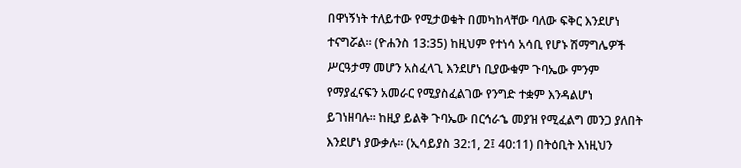በዋነኝነት ተለይተው የሚታወቁት በመካከላቸው ባለው ፍቅር እንደሆነ ተናግሯል። (ዮሐንስ 13:35) ከዚህም የተነሳ አሳቢ የሆኑ ሽማግሌዎች ሥርዓታማ መሆን አስፈላጊ እንደሆነ ቢያውቁም ጉባኤው ምንም የማያፈናፍን አመራር የሚያስፈልገው የንግድ ተቋም እንዳልሆነ ይገነዘባሉ። ከዚያ ይልቅ ጉባኤው በርኅራኄ መያዝ የሚፈልግ መንጋ ያለበት እንደሆነ ያውቃሉ። (ኢሳይያስ 32:1, 2፤ 40:11) በትዕቢት እነዚህን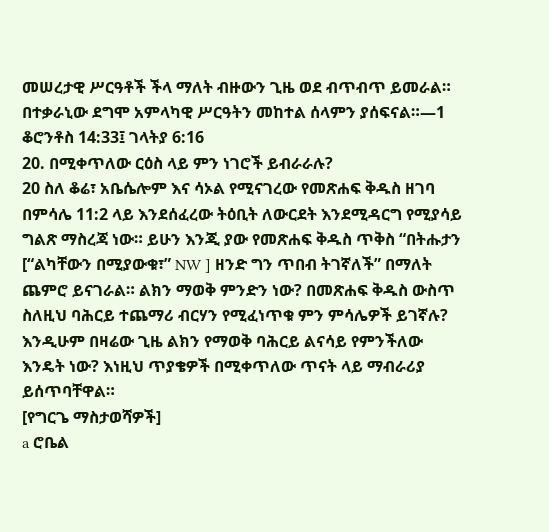መሠረታዊ ሥርዓቶች ችላ ማለት ብዙውን ጊዜ ወደ ብጥብጥ ይመራል። በተቃራኒው ደግሞ አምላካዊ ሥርዓትን መከተል ሰላምን ያሰፍናል።—1 ቆሮንቶስ 14:33፤ ገላትያ 6:16
20. በሚቀጥለው ርዕስ ላይ ምን ነገሮች ይብራራሉ?
20 ስለ ቆሬ፣ አቤሴሎም እና ሳኦል የሚናገረው የመጽሐፍ ቅዱስ ዘገባ በምሳሌ 11:2 ላይ እንደሰፈረው ትዕቢት ለውርደት እንደሚዳርግ የሚያሳይ ግልጽ ማስረጃ ነው። ይሁን እንጂ ያው የመጽሐፍ ቅዱስ ጥቅስ “በትሑታን [“ልካቸውን በሚያውቁ፣” NW ] ዘንድ ግን ጥበብ ትገኛለች” በማለት ጨምሮ ይናገራል። ልክን ማወቅ ምንድን ነው? በመጽሐፍ ቅዱስ ውስጥ ስለዚህ ባሕርይ ተጨማሪ ብርሃን የሚፈነጥቁ ምን ምሳሌዎች ይገኛሉ? እንዲሁም በዛሬው ጊዜ ልክን የማወቅ ባሕርይ ልናሳይ የምንችለው እንዴት ነው? እነዚህ ጥያቄዎች በሚቀጥለው ጥናት ላይ ማብራሪያ ይሰጥባቸዋል።
[የግርጌ ማስታወሻዎች]
a ሮቤል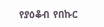የያዕቆብ የበኩር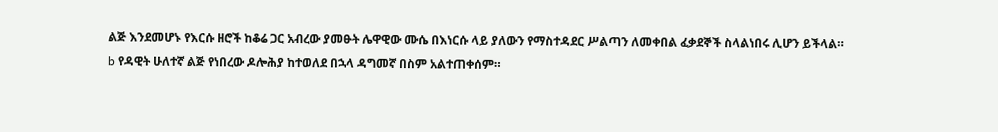ልጅ እንደመሆኑ የእርሱ ዘሮች ከቆሬ ጋር አብረው ያመፁት ሌዋዊው ሙሴ በእነርሱ ላይ ያለውን የማስተዳደር ሥልጣን ለመቀበል ፈቃደኞች ስላልነበሩ ሊሆን ይችላል።
b የዳዊት ሁለተኛ ልጅ የነበረው ዶሎሕያ ከተወለደ በኋላ ዳግመኛ በስም አልተጠቀሰም።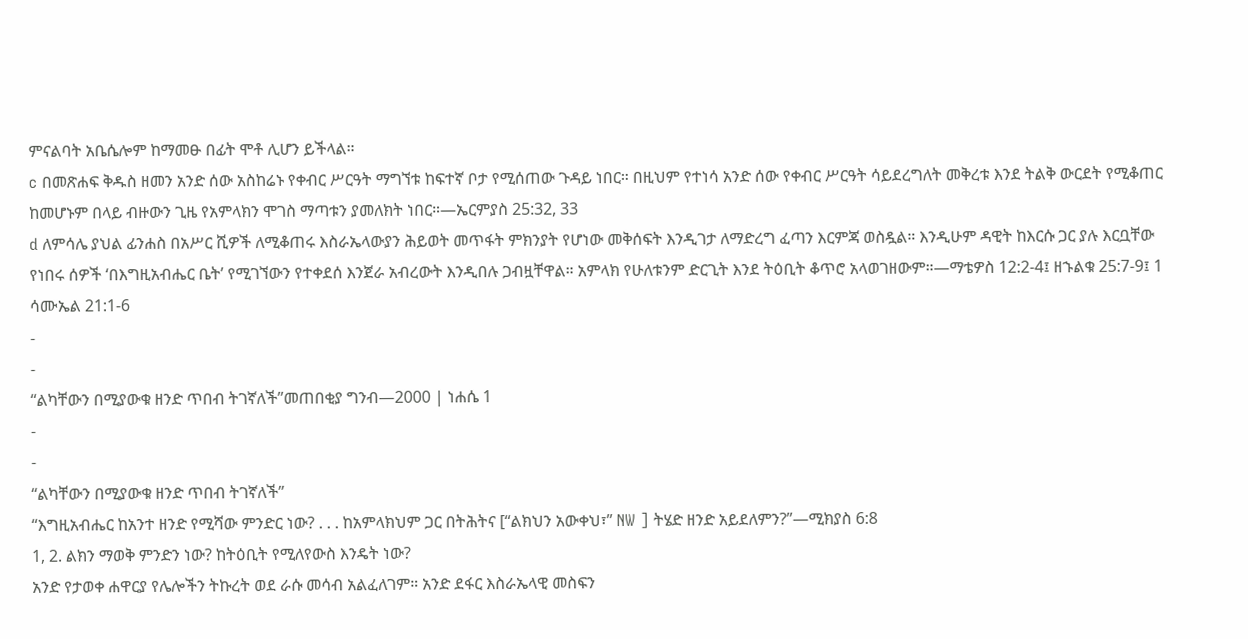ምናልባት አቤሴሎም ከማመፁ በፊት ሞቶ ሊሆን ይችላል።
c በመጽሐፍ ቅዱስ ዘመን አንድ ሰው አስከሬኑ የቀብር ሥርዓት ማግኘቱ ከፍተኛ ቦታ የሚሰጠው ጉዳይ ነበር። በዚህም የተነሳ አንድ ሰው የቀብር ሥርዓት ሳይደረግለት መቅረቱ እንደ ትልቅ ውርደት የሚቆጠር ከመሆኑም በላይ ብዙውን ጊዜ የአምላክን ሞገስ ማጣቱን ያመለክት ነበር።—ኤርምያስ 25:32, 33
d ለምሳሌ ያህል ፊንሐስ በአሥር ሺዎች ለሚቆጠሩ እስራኤላውያን ሕይወት መጥፋት ምክንያት የሆነው መቅሰፍት እንዲገታ ለማድረግ ፈጣን እርምጃ ወስዷል። እንዲሁም ዳዊት ከእርሱ ጋር ያሉ እርቧቸው የነበሩ ሰዎች ‘በእግዚአብሔር ቤት’ የሚገኘውን የተቀደሰ እንጀራ አብረውት እንዲበሉ ጋብዟቸዋል። አምላክ የሁለቱንም ድርጊት እንደ ትዕቢት ቆጥሮ አላወገዘውም።—ማቴዎስ 12:2-4፤ ዘኁልቁ 25:7-9፤ 1 ሳሙኤል 21:1-6
-
-
“ልካቸውን በሚያውቁ ዘንድ ጥበብ ትገኛለች”መጠበቂያ ግንብ—2000 | ነሐሴ 1
-
-
“ልካቸውን በሚያውቁ ዘንድ ጥበብ ትገኛለች”
“እግዚአብሔር ከአንተ ዘንድ የሚሻው ምንድር ነው? . . . ከአምላክህም ጋር በትሕትና [“ልክህን አውቀህ፣” NW ] ትሄድ ዘንድ አይደለምን?”—ሚክያስ 6:8
1, 2. ልክን ማወቅ ምንድን ነው? ከትዕቢት የሚለየውስ እንዴት ነው?
አንድ የታወቀ ሐዋርያ የሌሎችን ትኩረት ወደ ራሱ መሳብ አልፈለገም። አንድ ደፋር እስራኤላዊ መስፍን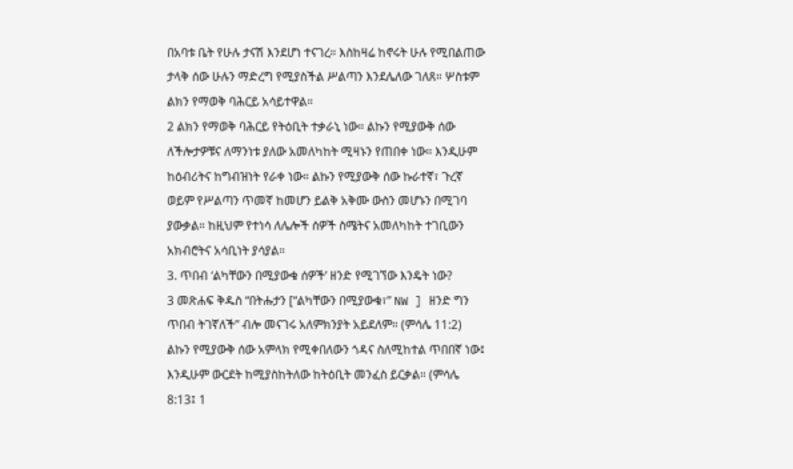በአባቱ ቤት የሁሉ ታናሽ እንደሆነ ተናገረ። እስከዛሬ ከኖሩት ሁሉ የሚበልጠው ታላቅ ሰው ሁሉን ማድረግ የሚያስችል ሥልጣን እንደሌለው ገለጸ። ሦስቱም ልክን የማወቅ ባሕርይ አሳይተዋል።
2 ልክን የማወቅ ባሕርይ የትዕቢት ተቃራኒ ነው። ልኩን የሚያውቅ ሰው ለችሎታዎቹና ለማንነቱ ያለው አመለካከት ሚዛኑን የጠበቀ ነው። እንዲሁም ከዕብሪትና ከግብዝነት የራቀ ነው። ልኩን የሚያውቅ ሰው ኩራተኛ፣ ጉረኛ ወይም የሥልጣን ጥመኛ ከመሆን ይልቅ አቅሙ ውስን መሆኑን በሚገባ ያውቃል። ከዚህም የተነሳ ለሌሎች ሰዎች ስሜትና አመለካከት ተገቢውን አክብሮትና አሳቢነት ያሳያል።
3. ጥበብ ‘ልካቸውን በሚያውቁ ሰዎች’ ዘንድ የሚገኘው እንዴት ነው?
3 መጽሐፍ ቅዱስ “በትሑታን [“ልካቸውን በሚያውቁ፣” NW ] ዘንድ ግን ጥበብ ትገኛለች” ብሎ መናገሩ አለምክንያት አይደለም። (ምሳሌ 11:2) ልኩን የሚያውቅ ሰው አምላክ የሚቀበለውን ጎዳና ስለሚከተል ጥበበኛ ነው፤ እንዲሁም ውርደት ከሚያስከትለው ከትዕቢት መንፈስ ይርቃል። (ምሳሌ 8:13፤ 1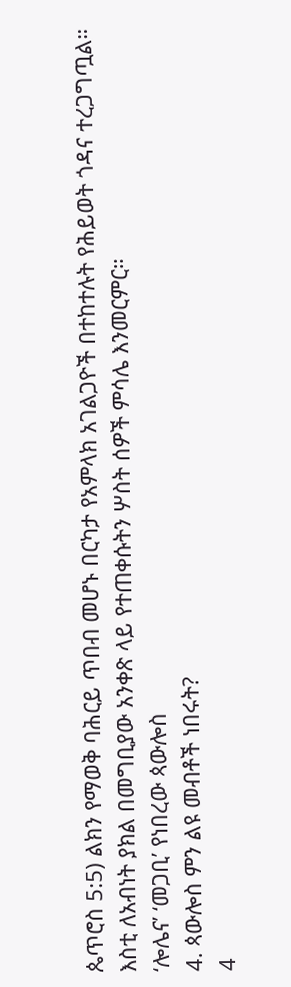ጴጥሮስ 5:5) ልክን የማወቅ ባሕርይ ጥበብ መሆኑ በርካታ የአምላክ አገልጋዮች በተከተሉት የሕይወት ጎዳና ተረጋግጧል። እስቲ ለአብነት ያክል በመግቢያው አንቀጽ ላይ የተጠቀሱትን ሦስት ሰዎች ምሳሌ እንመርምር።
‘ሎሌና’ ‘መጋቢ’ የነበረው ጳውሎስ
4. ጳውሎስ ምን ልዩ መብቶች ነበሩት?
4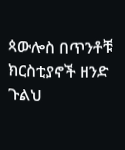ጳውሎስ በጥንቶቹ ክርስቲያኖች ዘንድ ጉልህ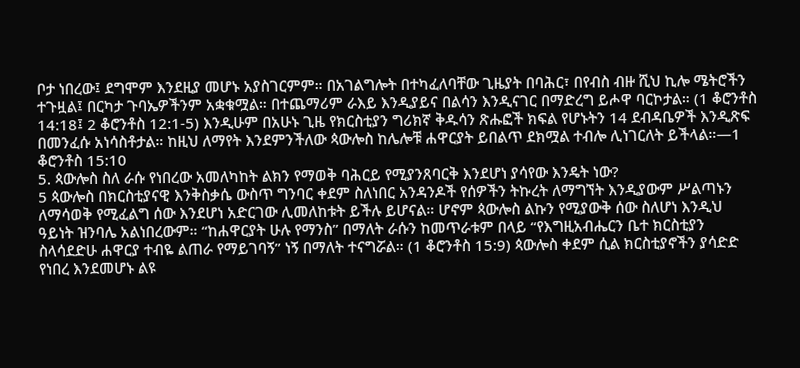ቦታ ነበረው፤ ደግሞም እንደዚያ መሆኑ አያስገርምም። በአገልግሎት በተካፈለባቸው ጊዜያት በባሕር፣ በየብስ ብዙ ሺህ ኪሎ ሜትሮችን ተጉዟል፤ በርካታ ጉባኤዎችንም አቋቁሟል። በተጨማሪም ራእይ እንዲያይና በልሳን እንዲናገር በማድረግ ይሖዋ ባርኮታል። (1 ቆሮንቶስ 14:18፤ 2 ቆሮንቶስ 12:1-5) እንዲሁም በአሁኑ ጊዜ የክርስቲያን ግሪክኛ ቅዱሳን ጽሑፎች ክፍል የሆኑትን 14 ደብዳቤዎች እንዲጽፍ በመንፈሱ አነሳስቶታል። ከዚህ ለማየት እንደምንችለው ጳውሎስ ከሌሎቹ ሐዋርያት ይበልጥ ደክሟል ተብሎ ሊነገርለት ይችላል።—1 ቆሮንቶስ 15:10
5. ጳውሎስ ስለ ራሱ የነበረው አመለካከት ልክን የማወቅ ባሕርይ የሚያንጸባርቅ እንደሆነ ያሳየው እንዴት ነው?
5 ጳውሎስ በክርስቲያናዊ እንቅስቃሴ ውስጥ ግንባር ቀደም ስለነበር አንዳንዶች የሰዎችን ትኩረት ለማግኘት እንዲያውም ሥልጣኑን ለማሳወቅ የሚፈልግ ሰው እንደሆነ አድርገው ሊመለከቱት ይችሉ ይሆናል። ሆኖም ጳውሎስ ልኩን የሚያውቅ ሰው ስለሆነ እንዲህ ዓይነት ዝንባሌ አልነበረውም። “ከሐዋርያት ሁሉ የማንስ” በማለት ራሱን ከመጥራቱም በላይ “የእግዚአብሔርን ቤተ ክርስቲያን ስላሳደድሁ ሐዋርያ ተብዬ ልጠራ የማይገባኝ” ነኝ በማለት ተናግሯል። (1 ቆሮንቶስ 15:9) ጳውሎስ ቀደም ሲል ክርስቲያኖችን ያሳድድ የነበረ እንደመሆኑ ልዩ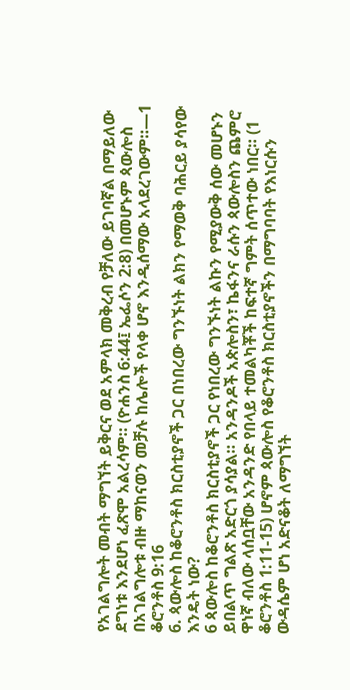የአገልግሎት መብት ማግኘት ይቅርና ወደ አምላክ መቅረብ የቻለው ይገባኛል በማይለው ደግነቱ እንደሆነ ፈጽሞ አልረሳም። (ዮሐንስ 6:44፤ ኤፌሶን 2:8) በመሆኑም ጳውሎስ በአገልግሎቱ ብዙ ማከናወን መቻሉ ከሌሎች የላቀ ሆኖ እንዲሰማው አላደረገውም።—1 ቆሮንቶስ 9:16
6. ጳውሎስ ከቆሮንቶስ ክርስቲያኖች ጋር በነበረው ግንኙነት ልክን የማወቅ ባሕርይ ያሳየው እንዴት ነው?
6 ጳውሎስ ከቆሮንቶስ ክርስቲያኖች ጋር የነበረው ግንኙነት ልኩን የሚያውቅ ሰው መሆኑን ይበልጥ ግልጽ አድርጎ ያሳያል። አንዳንዶች አጵሎስን፣ ኬፋንና ራሱን ጳውሎስን ጨምሮ ዋነኛ ብለው ላሰቧቸው አንዳንድ የበላይ ተመልካቾች ከፍተኛ ግምት ሰጥተው ነበር። (1 ቆሮንቶስ 1:11-15) ሆኖም ጳውሎስ የቆሮንቶስ ክርስቲያኖችን በማግባባት የእነርሱን ውዳሴም ሆነ አድናቆት ለማግኘት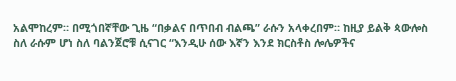አልሞከረም። በሚጎበኛቸው ጊዜ “በቃልና በጥበብ ብልጫ” ራሱን አላቀረበም። ከዚያ ይልቅ ጳውሎስ ስለ ራሱም ሆነ ስለ ባልንጀሮቹ ሲናገር “እንዲሁ ሰው እኛን እንደ ክርስቶስ ሎሌዎችና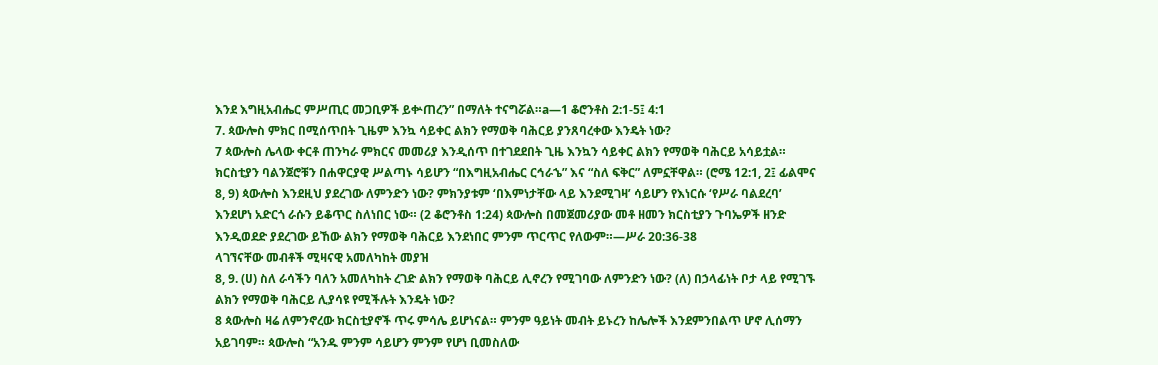እንደ እግዚአብሔር ምሥጢር መጋቢዎች ይቍጠረን” በማለት ተናግሯል።a—1 ቆሮንቶስ 2:1-5፤ 4:1
7. ጳውሎስ ምክር በሚሰጥበት ጊዜም እንኳ ሳይቀር ልክን የማወቅ ባሕርይ ያንጸባረቀው እንዴት ነው?
7 ጳውሎስ ሌላው ቀርቶ ጠንካራ ምክርና መመሪያ እንዲሰጥ በተገደደበት ጊዜ እንኳን ሳይቀር ልክን የማወቅ ባሕርይ አሳይቷል። ክርስቲያን ባልንጀሮቹን በሐዋርያዊ ሥልጣኑ ሳይሆን “በእግዚአብሔር ርኅራኄ” እና “ስለ ፍቅር” ለምኗቸዋል። (ሮሜ 12:1, 2፤ ፊልሞና 8, 9) ጳውሎስ እንደዚህ ያደረገው ለምንድን ነው? ምክንያቱም ‘በእምነታቸው ላይ እንደሚገዛ’ ሳይሆን የእነርሱ ‘የሥራ ባልደረባ’ እንደሆነ አድርጎ ራሱን ይቆጥር ስለነበር ነው። (2 ቆሮንቶስ 1:24) ጳውሎስ በመጀመሪያው መቶ ዘመን ክርስቲያን ጉባኤዎች ዘንድ እንዲወደድ ያደረገው ይኸው ልክን የማወቅ ባሕርይ እንደነበር ምንም ጥርጥር የለውም።—ሥራ 20:36-38
ላገኘናቸው መብቶች ሚዛናዊ አመለካከት መያዝ
8, 9. (ሀ) ስለ ራሳችን ባለን አመለካከት ረገድ ልክን የማወቅ ባሕርይ ሊኖረን የሚገባው ለምንድን ነው? (ለ) በኃላፊነት ቦታ ላይ የሚገኙ ልክን የማወቅ ባሕርይ ሊያሳዩ የሚችሉት እንዴት ነው?
8 ጳውሎስ ዛሬ ለምንኖረው ክርስቲያኖች ጥሩ ምሳሌ ይሆነናል። ምንም ዓይነት መብት ይኑረን ከሌሎች እንደምንበልጥ ሆኖ ሊሰማን አይገባም። ጳውሎስ “አንዱ ምንም ሳይሆን ምንም የሆነ ቢመስለው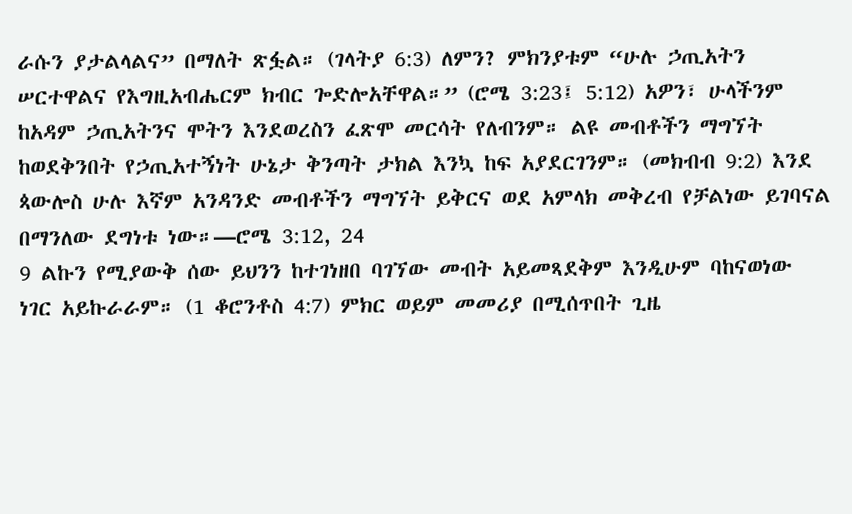ራሱን ያታልላልና” በማለት ጽፏል። (ገላትያ 6:3) ለምን? ምክንያቱም “ሁሉ ኃጢአትን ሠርተዋልና የእግዚአብሔርም ክብር ጐድሎአቸዋል።” (ሮሜ 3:23፤ 5:12) አዎን፣ ሁላችንም ከአዳም ኃጢአትንና ሞትን እንደወረስን ፈጽሞ መርሳት የለብንም። ልዩ መብቶችን ማግኘት ከወደቅንበት የኃጢአተኝነት ሁኔታ ቅንጣት ታክል እንኳ ከፍ አያደርገንም። (መክብብ 9:2) እንደ ጳውሎስ ሁሉ እኛም አንዳንድ መብቶችን ማግኘት ይቅርና ወደ አምላክ መቅረብ የቻልነው ይገባናል በማንለው ደግነቱ ነው።—ሮሜ 3:12, 24
9 ልኩን የሚያውቅ ሰው ይህንን ከተገነዘበ ባገኘው መብት አይመጻደቅም እንዲሁም ባከናወነው ነገር አይኩራራም። (1 ቆሮንቶስ 4:7) ምክር ወይም መመሪያ በሚሰጥበት ጊዜ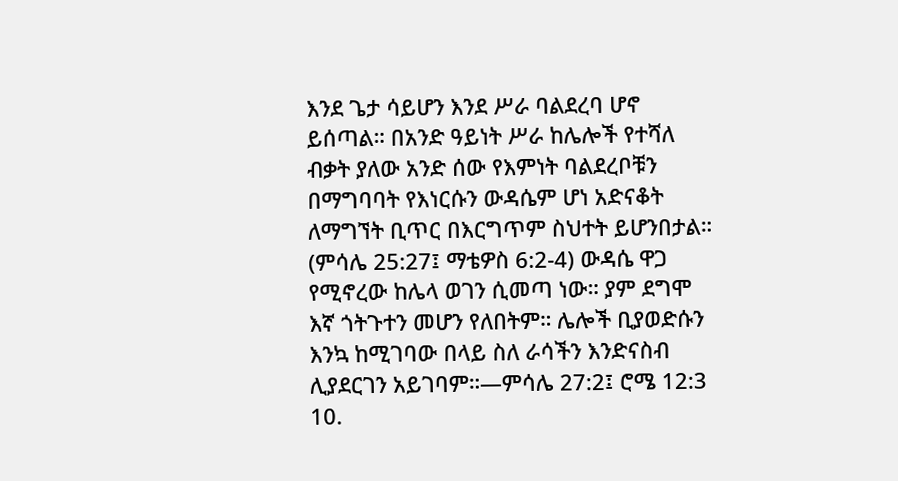እንደ ጌታ ሳይሆን እንደ ሥራ ባልደረባ ሆኖ ይሰጣል። በአንድ ዓይነት ሥራ ከሌሎች የተሻለ ብቃት ያለው አንድ ሰው የእምነት ባልደረቦቹን በማግባባት የእነርሱን ውዳሴም ሆነ አድናቆት ለማግኘት ቢጥር በእርግጥም ስህተት ይሆንበታል። (ምሳሌ 25:27፤ ማቴዎስ 6:2-4) ውዳሴ ዋጋ የሚኖረው ከሌላ ወገን ሲመጣ ነው። ያም ደግሞ እኛ ጎትጉተን መሆን የለበትም። ሌሎች ቢያወድሱን እንኳ ከሚገባው በላይ ስለ ራሳችን እንድናስብ ሊያደርገን አይገባም።—ምሳሌ 27:2፤ ሮሜ 12:3
10.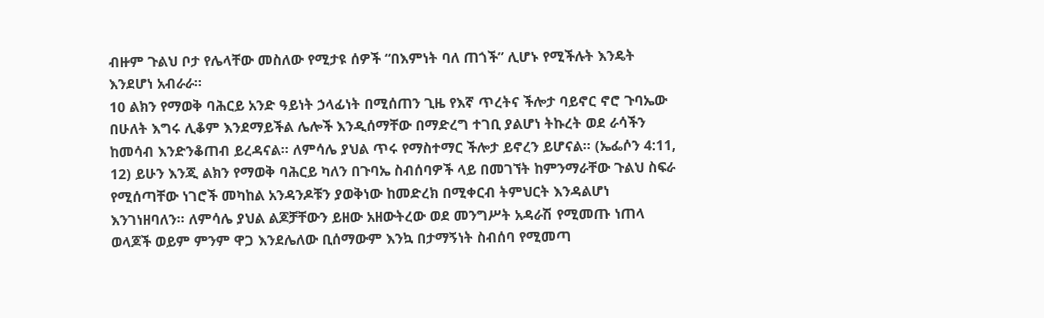ብዙም ጉልህ ቦታ የሌላቸው መስለው የሚታዩ ሰዎች “በእምነት ባለ ጠጎች” ሊሆኑ የሚችሉት እንዴት እንደሆነ አብራራ።
10 ልክን የማወቅ ባሕርይ አንድ ዓይነት ኃላፊነት በሚሰጠን ጊዜ የእኛ ጥረትና ችሎታ ባይኖር ኖሮ ጉባኤው በሁለት እግሩ ሊቆም እንደማይችል ሌሎች እንዲሰማቸው በማድረግ ተገቢ ያልሆነ ትኩረት ወደ ራሳችን ከመሳብ እንድንቆጠብ ይረዳናል። ለምሳሌ ያህል ጥሩ የማስተማር ችሎታ ይኖረን ይሆናል። (ኤፌሶን 4:11, 12) ይሁን እንጂ ልክን የማወቅ ባሕርይ ካለን በጉባኤ ስብሰባዎች ላይ በመገኘት ከምንማራቸው ጉልህ ስፍራ የሚሰጣቸው ነገሮች መካከል አንዳንዶቹን ያወቅነው ከመድረክ በሚቀርብ ትምህርት እንዳልሆነ እንገነዘባለን። ለምሳሌ ያህል ልጆቻቸውን ይዘው አዘውትረው ወደ መንግሥት አዳራሽ የሚመጡ ነጠላ ወላጆች ወይም ምንም ዋጋ እንደሌለው ቢሰማውም እንኳ በታማኝነት ስብሰባ የሚመጣ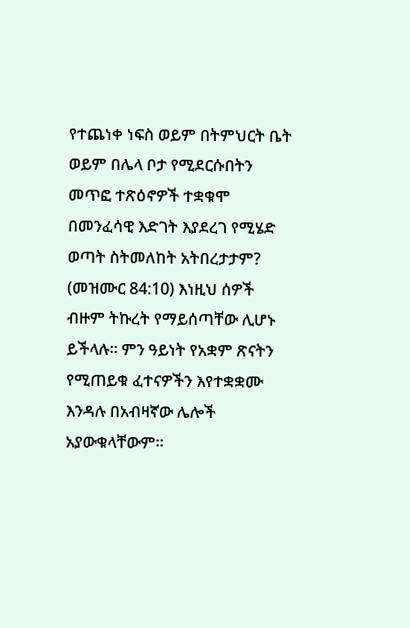የተጨነቀ ነፍስ ወይም በትምህርት ቤት ወይም በሌላ ቦታ የሚደርሱበትን መጥፎ ተጽዕኖዎች ተቋቁሞ በመንፈሳዊ እድገት እያደረገ የሚሄድ ወጣት ስትመለከት አትበረታታም? (መዝሙር 84:10) እነዚህ ሰዎች ብዙም ትኩረት የማይሰጣቸው ሊሆኑ ይችላሉ። ምን ዓይነት የአቋም ጽናትን የሚጠይቁ ፈተናዎችን እየተቋቋሙ እንዳሉ በአብዛኛው ሌሎች አያውቁላቸውም።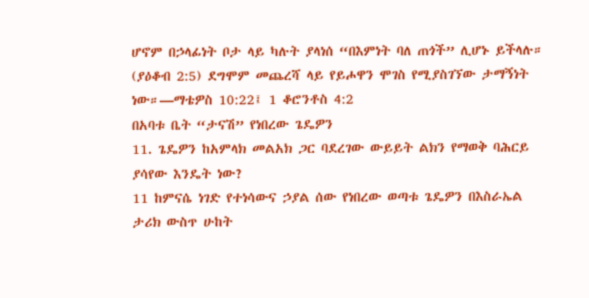ሆኖም በኃላፊነት ቦታ ላይ ካሉት ያላነሰ “በእምነት ባለ ጠጎች” ሊሆኑ ይችላሉ። (ያዕቆብ 2:5) ደግሞም መጨረሻ ላይ የይሖዋን ሞገስ የሚያስገኘው ታማኝነት ነው።—ማቴዎስ 10:22፤ 1 ቆሮንቶስ 4:2
በአባቱ ቤት “ታናሽ” የነበረው ጌዴዎን
11. ጌዴዎን ከአምላክ መልአክ ጋር ባደረገው ውይይት ልክን የማወቅ ባሕርይ ያሳየው እንዴት ነው?
11 ከምናሴ ነገድ የተነሳውና ኃያል ሰው የነበረው ወጣቱ ጌዴዎን በእስራኤል ታሪክ ውስጥ ሁከት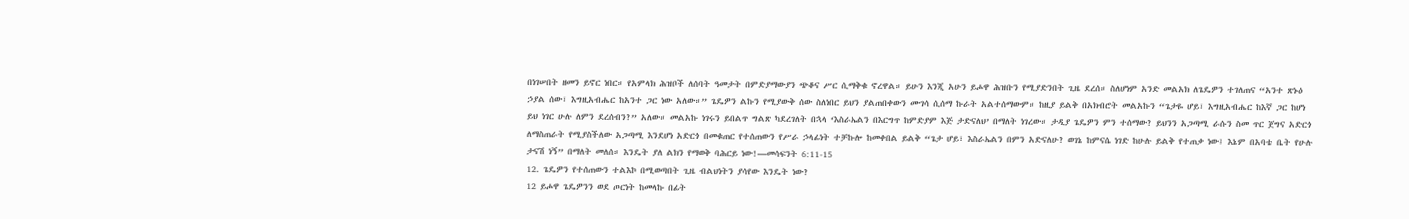በነገሠበት ዘመን ይኖር ነበር። የአምላክ ሕዝቦች ለሰባት ዓመታት በምድያማውያን ጭቆና ሥር ሲማቅቁ ኖረዋል። ይሁን እንጂ አሁን ይሖዋ ሕዝቡን የሚያድንበት ጊዜ ደረሰ። ስለሆነም አንድ መልአክ ለጌዴዎን ተገለጠና “አንተ ጽኑዕ ኃያል ሰው፣ እግዚአብሔር ከአንተ ጋር ነው አለው።” ጌዴዎን ልኩን የሚያውቅ ሰው ስለነበር ይህን ያልጠበቀውን ሙገሳ ሲሰማ ኩራት አልተሰማውም። ከዚያ ይልቅ በአክብሮት መልአኩን “ጌታዬ ሆይ፣ እግዚአብሔር ከእኛ ጋር ከሆነ ይህ ነገር ሁሉ ለምን ደረሰብን?” አለው። መልአኩ ነገሩን ይበልጥ ግልጽ ካደረገለት በኋላ ‘እስራኤልን በእርግጥ ከምድያም እጅ ታድናለህ’ በማለት ነገረው። ታዲያ ጌዴዎን ምን ተሰማው? ይህንን አጋጣሚ ራሱን ስመ ጥር ጀግና አድርጎ ለማስጠራት የሚያስችለው አጋጣሚ እንደሆነ አድርጎ በመቁጠር የተሰጠውን የሥራ ኃላፊነት ተቻኩሎ ከመቀበል ይልቅ “ጌታ ሆይ፣ እስራኤልን በምን አድናለሁ? ወገኔ ከምናሴ ነገድ ከሁሉ ይልቅ የተጠቃ ነው፤ እኔም በአባቴ ቤት የሁሉ ታናሽ ነኝ” በማለት መለሰ። እንዴት ያለ ልክን የማወቅ ባሕርይ ነው!—መሳፍንት 6:11-15
12. ጌዴዎን የተሰጠውን ተልእኮ በሚወጣበት ጊዜ ብልህነትን ያሳየው እንዴት ነው?
12 ይሖዋ ጌዴዎንን ወደ ጦርነት ከመላኩ በፊት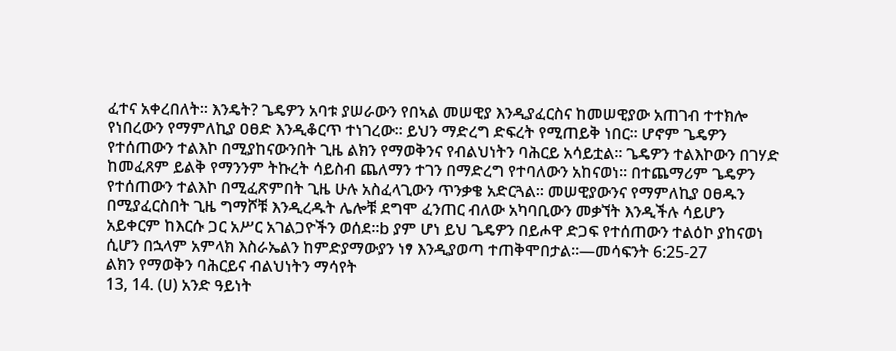ፈተና አቀረበለት። እንዴት? ጌዴዎን አባቱ ያሠራውን የበኣል መሠዊያ እንዲያፈርስና ከመሠዊያው አጠገብ ተተክሎ የነበረውን የማምለኪያ ዐፀድ እንዲቆርጥ ተነገረው። ይህን ማድረግ ድፍረት የሚጠይቅ ነበር። ሆኖም ጌዴዎን የተሰጠውን ተልእኮ በሚያከናውንበት ጊዜ ልክን የማወቅንና የብልህነትን ባሕርይ አሳይቷል። ጌዴዎን ተልእኮውን በገሃድ ከመፈጸም ይልቅ የማንንም ትኩረት ሳይስብ ጨለማን ተገን በማድረግ የተባለውን አከናወነ። በተጨማሪም ጌዴዎን የተሰጠውን ተልእኮ በሚፈጽምበት ጊዜ ሁሉ አስፈላጊውን ጥንቃቄ አድርጓል። መሠዊያውንና የማምለኪያ ዐፀዱን በሚያፈርስበት ጊዜ ግማሾቹ እንዲረዱት ሌሎቹ ደግሞ ፈንጠር ብለው አካባቢውን መቃኘት እንዲችሉ ሳይሆን አይቀርም ከእርሱ ጋር አሥር አገልጋዮችን ወሰደ።b ያም ሆነ ይህ ጌዴዎን በይሖዋ ድጋፍ የተሰጠውን ተልዕኮ ያከናወነ ሲሆን በኋላም አምላክ እስራኤልን ከምድያማውያን ነፃ እንዲያወጣ ተጠቅሞበታል።—መሳፍንት 6:25-27
ልክን የማወቅን ባሕርይና ብልህነትን ማሳየት
13, 14. (ሀ) አንድ ዓይነት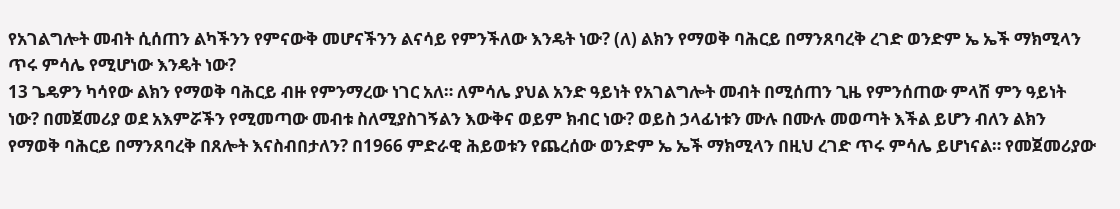የአገልግሎት መብት ሲሰጠን ልካችንን የምናውቅ መሆናችንን ልናሳይ የምንችለው እንዴት ነው? (ለ) ልክን የማወቅ ባሕርይ በማንጸባረቅ ረገድ ወንድም ኤ ኤች ማክሚላን ጥሩ ምሳሌ የሚሆነው እንዴት ነው?
13 ጌዴዎን ካሳየው ልክን የማወቅ ባሕርይ ብዙ የምንማረው ነገር አለ። ለምሳሌ ያህል አንድ ዓይነት የአገልግሎት መብት በሚሰጠን ጊዜ የምንሰጠው ምላሽ ምን ዓይነት ነው? በመጀመሪያ ወደ አእምሯችን የሚመጣው መብቱ ስለሚያስገኝልን እውቅና ወይም ክብር ነው? ወይስ ኃላፊነቱን ሙሉ በሙሉ መወጣት እችል ይሆን ብለን ልክን የማወቅ ባሕርይ በማንጸባረቅ በጸሎት እናስብበታለን? በ1966 ምድራዊ ሕይወቱን የጨረሰው ወንድም ኤ ኤች ማክሚላን በዚህ ረገድ ጥሩ ምሳሌ ይሆነናል። የመጀመሪያው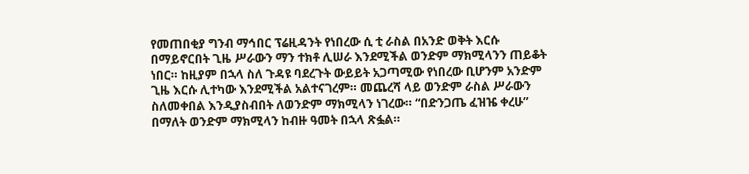የመጠበቂያ ግንብ ማኅበር ፕሬዚዳንት የነበረው ሲ ቲ ራስል በአንድ ወቅት እርሱ በማይኖርበት ጊዜ ሥራውን ማን ተክቶ ሊሠራ እንደሚችል ወንድም ማክሚላንን ጠይቆት ነበር። ከዚያም በኋላ ስለ ጉዳዩ ባደረጉት ውይይት አጋጣሚው የነበረው ቢሆንም አንድም ጊዜ እርሱ ሊተካው እንደሚችል አልተናገረም። መጨረሻ ላይ ወንድም ራስል ሥራውን ስለመቀበል እንዲያስብበት ለወንድም ማክሚላን ነገረው። “በድንጋጤ ፈዝዤ ቀረሁ” በማለት ወንድም ማክሚላን ከብዙ ዓመት በኋላ ጽፏል።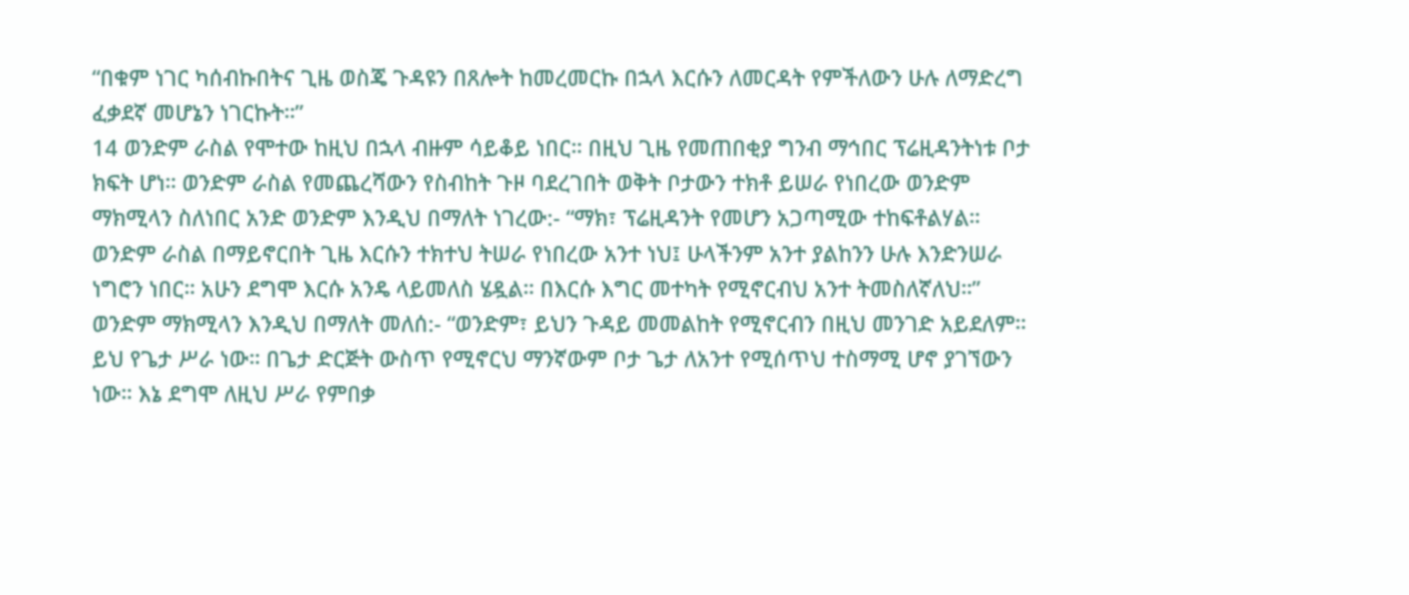“በቁም ነገር ካሰብኩበትና ጊዜ ወስጄ ጉዳዩን በጸሎት ከመረመርኩ በኋላ እርሱን ለመርዳት የምችለውን ሁሉ ለማድረግ ፈቃደኛ መሆኔን ነገርኩት።”
14 ወንድም ራስል የሞተው ከዚህ በኋላ ብዙም ሳይቆይ ነበር። በዚህ ጊዜ የመጠበቂያ ግንብ ማኅበር ፕሬዚዳንትነቱ ቦታ ክፍት ሆነ። ወንድም ራስል የመጨረሻውን የስብከት ጉዞ ባደረገበት ወቅት ቦታውን ተክቶ ይሠራ የነበረው ወንድም ማክሚላን ስለነበር አንድ ወንድም እንዲህ በማለት ነገረው:- “ማክ፣ ፕሬዚዳንት የመሆን አጋጣሚው ተከፍቶልሃል። ወንድም ራስል በማይኖርበት ጊዜ እርሱን ተክተህ ትሠራ የነበረው አንተ ነህ፤ ሁላችንም አንተ ያልከንን ሁሉ እንድንሠራ ነግሮን ነበር። አሁን ደግሞ እርሱ አንዴ ላይመለስ ሄዷል። በእርሱ እግር መተካት የሚኖርብህ አንተ ትመስለኛለህ።” ወንድም ማክሚላን እንዲህ በማለት መለሰ:- “ወንድም፣ ይህን ጉዳይ መመልከት የሚኖርብን በዚህ መንገድ አይደለም። ይህ የጌታ ሥራ ነው። በጌታ ድርጅት ውስጥ የሚኖርህ ማንኛውም ቦታ ጌታ ለአንተ የሚሰጥህ ተስማሚ ሆኖ ያገኘውን ነው። እኔ ደግሞ ለዚህ ሥራ የምበቃ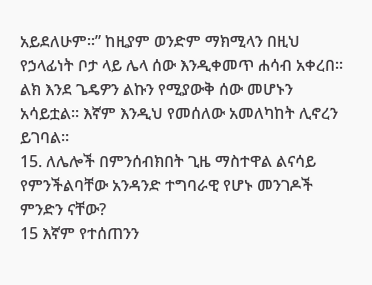አይደለሁም።” ከዚያም ወንድም ማክሚላን በዚህ የኃላፊነት ቦታ ላይ ሌላ ሰው እንዲቀመጥ ሐሳብ አቀረበ። ልክ እንደ ጌዴዎን ልኩን የሚያውቅ ሰው መሆኑን አሳይቷል። እኛም እንዲህ የመሰለው አመለካከት ሊኖረን ይገባል።
15. ለሌሎች በምንሰብክበት ጊዜ ማስተዋል ልናሳይ የምንችልባቸው አንዳንድ ተግባራዊ የሆኑ መንገዶች ምንድን ናቸው?
15 እኛም የተሰጠንን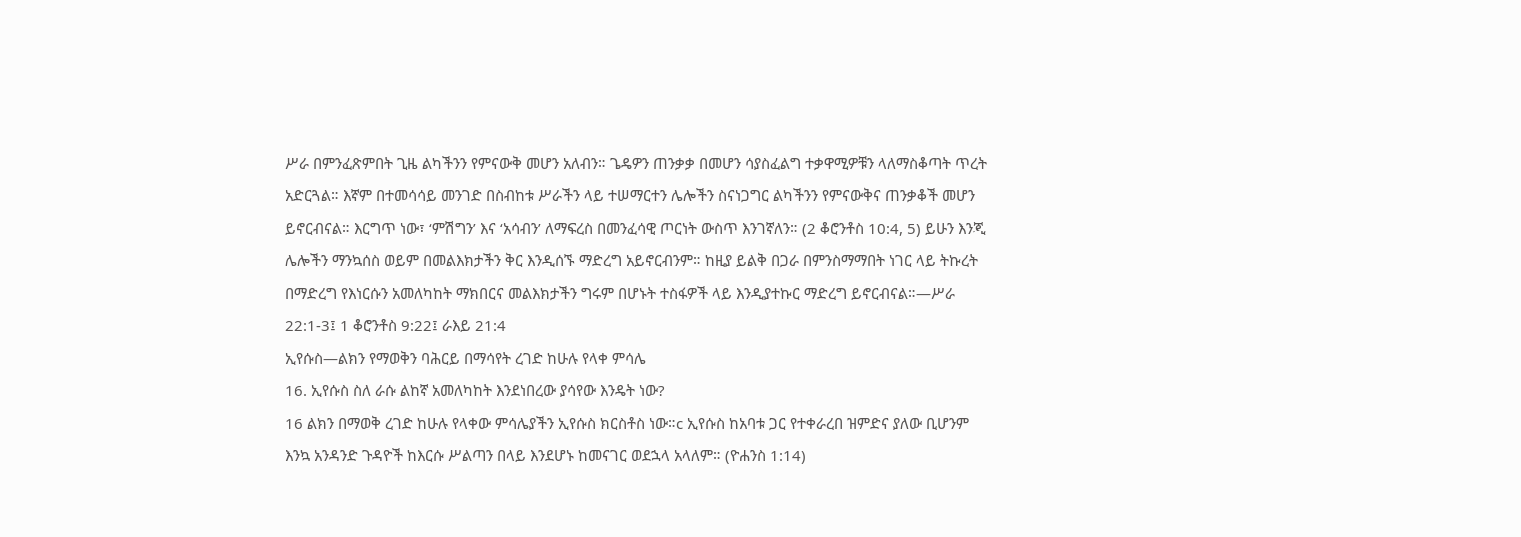ሥራ በምንፈጽምበት ጊዜ ልካችንን የምናውቅ መሆን አለብን። ጌዴዎን ጠንቃቃ በመሆን ሳያስፈልግ ተቃዋሚዎቹን ላለማስቆጣት ጥረት አድርጓል። እኛም በተመሳሳይ መንገድ በስብከቱ ሥራችን ላይ ተሠማርተን ሌሎችን ስናነጋግር ልካችንን የምናውቅና ጠንቃቆች መሆን ይኖርብናል። እርግጥ ነው፣ ‘ምሽግን’ እና ‘አሳብን’ ለማፍረስ በመንፈሳዊ ጦርነት ውስጥ እንገኛለን። (2 ቆሮንቶስ 10:4, 5) ይሁን እንጂ ሌሎችን ማንኳሰስ ወይም በመልእክታችን ቅር እንዲሰኙ ማድረግ አይኖርብንም። ከዚያ ይልቅ በጋራ በምንስማማበት ነገር ላይ ትኩረት በማድረግ የእነርሱን አመለካከት ማክበርና መልእክታችን ግሩም በሆኑት ተስፋዎች ላይ እንዲያተኩር ማድረግ ይኖርብናል።—ሥራ 22:1-3፤ 1 ቆሮንቶስ 9:22፤ ራእይ 21:4
ኢየሱስ—ልክን የማወቅን ባሕርይ በማሳየት ረገድ ከሁሉ የላቀ ምሳሌ
16. ኢየሱስ ስለ ራሱ ልከኛ አመለካከት እንደነበረው ያሳየው እንዴት ነው?
16 ልክን በማወቅ ረገድ ከሁሉ የላቀው ምሳሌያችን ኢየሱስ ክርስቶስ ነው።c ኢየሱስ ከአባቱ ጋር የተቀራረበ ዝምድና ያለው ቢሆንም እንኳ አንዳንድ ጉዳዮች ከእርሱ ሥልጣን በላይ እንደሆኑ ከመናገር ወደኋላ አላለም። (ዮሐንስ 1:14)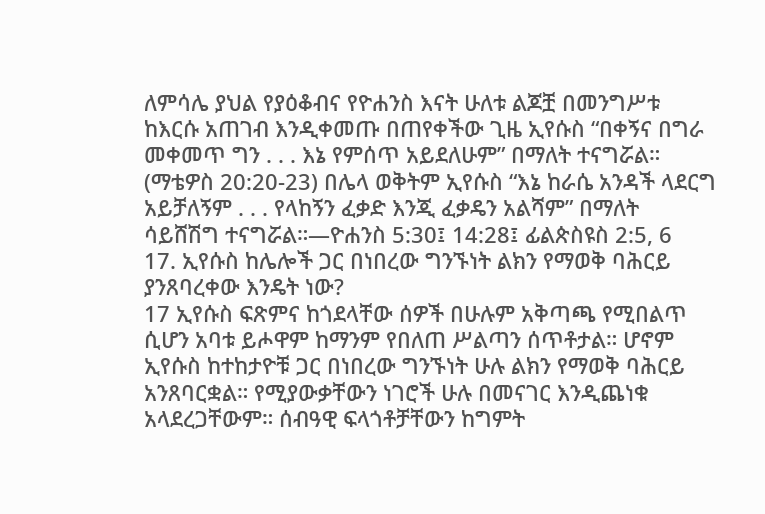ለምሳሌ ያህል የያዕቆብና የዮሐንስ እናት ሁለቱ ልጆቿ በመንግሥቱ ከእርሱ አጠገብ እንዲቀመጡ በጠየቀችው ጊዜ ኢየሱስ “በቀኝና በግራ መቀመጥ ግን . . . እኔ የምሰጥ አይደለሁም” በማለት ተናግሯል። (ማቴዎስ 20:20-23) በሌላ ወቅትም ኢየሱስ “እኔ ከራሴ አንዳች ላደርግ አይቻለኝም . . . የላከኝን ፈቃድ እንጂ ፈቃዴን አልሻም” በማለት ሳይሸሽግ ተናግሯል።—ዮሐንስ 5:30፤ 14:28፤ ፊልጵስዩስ 2:5, 6
17. ኢየሱስ ከሌሎች ጋር በነበረው ግንኙነት ልክን የማወቅ ባሕርይ ያንጸባረቀው እንዴት ነው?
17 ኢየሱስ ፍጽምና ከጎደላቸው ሰዎች በሁሉም አቅጣጫ የሚበልጥ ሲሆን አባቱ ይሖዋም ከማንም የበለጠ ሥልጣን ሰጥቶታል። ሆኖም ኢየሱስ ከተከታዮቹ ጋር በነበረው ግንኙነት ሁሉ ልክን የማወቅ ባሕርይ አንጸባርቋል። የሚያውቃቸውን ነገሮች ሁሉ በመናገር እንዲጨነቁ አላደረጋቸውም። ሰብዓዊ ፍላጎቶቻቸውን ከግምት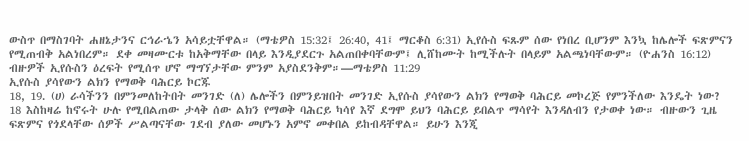ውስጥ በማስገባት ሐዘኔታንና ርኅራኄን አሳይቷቸዋል። (ማቴዎስ 15:32፤ 26:40, 41፤ ማርቆስ 6:31) ኢየሱስ ፍጹም ሰው የነበረ ቢሆንም እንኳ ከሌሎች ፍጽምናን የሚጠብቅ አልነበረም። ደቀ መዛሙርቱ ከአቅማቸው በላይ እንዲያደርጉ አልጠበቀባቸውም፤ ሊሸከሙት ከሚችሉት በላይም አልጫነባቸውም። (ዮሐንስ 16:12) ብዙዎች ኢየሱስን ዕረፍት የሚሰጥ ሆኖ ማግኘታቸው ምንም አያስደንቅም።—ማቴዎስ 11:29
ኢየሱስ ያሳየውን ልክን የማወቅ ባሕርይ ኮርጁ
18, 19. (ሀ) ራሳችንን በምንመለከትበት መንገድ (ለ) ሌሎችን በምንይዝበት መንገድ ኢየሱስ ያሳየውን ልክን የማወቅ ባሕርይ መኮረጅ የምንችለው እንዴት ነው?
18 እስከዛሬ ከኖሩት ሁሉ የሚበልጠው ታላቅ ሰው ልክን የማወቅ ባሕርይ ካሳየ እኛ ደግሞ ይህን ባሕርይ ይበልጥ ማሳየት እንዳለብን የታወቀ ነው። ብዙውን ጊዜ ፍጽምና የጎደላቸው ሰዎች ሥልጣናቸው ገደብ ያለው መሆኑን አምኖ መቀበል ይከብዳቸዋል። ይሁን እንጂ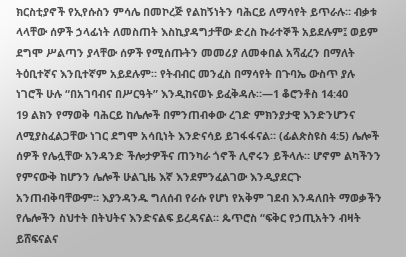ክርስቲያኖች የኢየሱስን ምሳሌ በመኮረጅ የልከኝነትን ባሕርይ ለማሳየት ይጥራሉ። ብቃቱ ላላቸው ሰዎች ኃላፊነት ለመስጠት እስኪያዳግታቸው ድረስ ኩራተኞች አይደሉም፤ ወይም ደግሞ ሥልጣን ያላቸው ሰዎች የሚሰጡትን መመሪያ ለመቀበል አሻፈረን በማለት ትዕቢተኛና እንቢተኛም አይደሉም። የትብብር መንፈስ በማሳየት በጉባኤ ውስጥ ያሉ ነገሮች ሁሉ “በአገባብና በሥርዓት” እንዲከናወኑ ይፈቅዳሉ።—1 ቆሮንቶስ 14:40
19 ልክን የማወቅ ባሕርይ ከሌሎች በምንጠብቀው ረገድ ምክንያታዊ እንድንሆንና ለሚያስፈልጋቸው ነገር ደግሞ አሳቢነት እንድናሳይ ይገፋፋናል። (ፊልጵስዩስ 4:5) ሌሎች ሰዎች የሌሏቸው አንዳንድ ችሎታዎችና ጠንካራ ጎኖች ሊኖሩን ይችላሉ። ሆኖም ልካችንን የምናውቅ ከሆንን ሌሎች ሁልጊዜ እኛ እንደምንፈልገው እንዲያደርጉ አንጠብቅባቸውም። እያንዳንዱ ግለሰብ የራሱ የሆነ የአቅም ገደብ እንዳለበት ማወቃችን የሌሎችን ስህተት በትህትና እንድናልፍ ይረዳናል። ጴጥሮስ “ፍቅር የኃጢአትን ብዛት ይሸፍናልና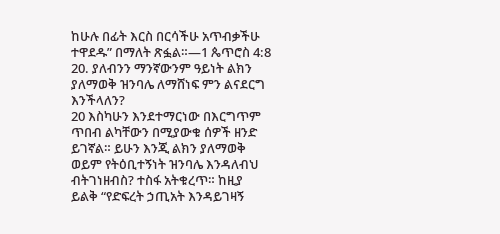ከሁሉ በፊት እርስ በርሳችሁ አጥብቃችሁ ተዋደዱ” በማለት ጽፏል።—1 ጴጥሮስ 4:8
20. ያለብንን ማንኛውንም ዓይነት ልክን ያለማወቅ ዝንባሌ ለማሸነፍ ምን ልናደርግ እንችላለን?
20 እስካሁን እንደተማርነው በእርግጥም ጥበብ ልካቸውን በሚያውቁ ሰዎች ዘንድ ይገኛል። ይሁን እንጂ ልክን ያለማወቅ ወይም የትዕቢተኝነት ዝንባሌ እንዳለብህ ብትገነዘብስ? ተስፋ አትቁረጥ። ከዚያ ይልቅ “የድፍረት ኃጢአት እንዳይገዛኝ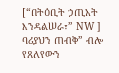[“በትዕቢት ኃጢአት እንዳልሠራ፣” NW ] ባሪያህን ጠብቅ” ብሎ የጸለየውን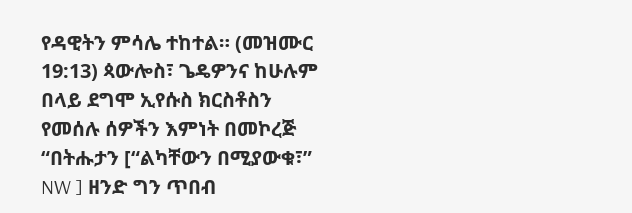የዳዊትን ምሳሌ ተከተል። (መዝሙር 19:13) ጳውሎስ፣ ጌዴዎንና ከሁሉም በላይ ደግሞ ኢየሱስ ክርስቶስን የመሰሉ ሰዎችን እምነት በመኮረጅ “በትሑታን [“ልካቸውን በሚያውቁ፣” NW ] ዘንድ ግን ጥበብ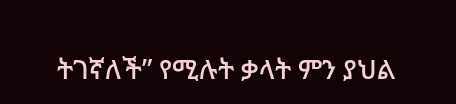ትገኛለች” የሚሉት ቃላት ምን ያህል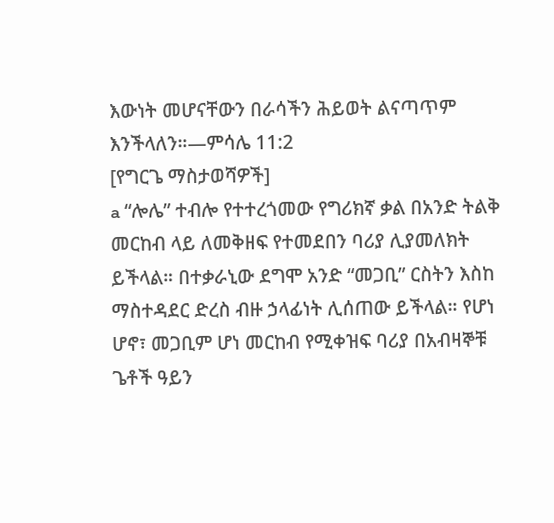እውነት መሆናቸውን በራሳችን ሕይወት ልናጣጥም እንችላለን።—ምሳሌ 11:2
[የግርጌ ማስታወሻዎች]
a “ሎሌ” ተብሎ የተተረጎመው የግሪክኛ ቃል በአንድ ትልቅ መርከብ ላይ ለመቅዘፍ የተመደበን ባሪያ ሊያመለክት ይችላል። በተቃራኒው ደግሞ አንድ “መጋቢ” ርስትን እስከ ማስተዳደር ድረስ ብዙ ኃላፊነት ሊሰጠው ይችላል። የሆነ ሆኖ፣ መጋቢም ሆነ መርከብ የሚቀዝፍ ባሪያ በአብዛኞቹ ጌቶች ዓይን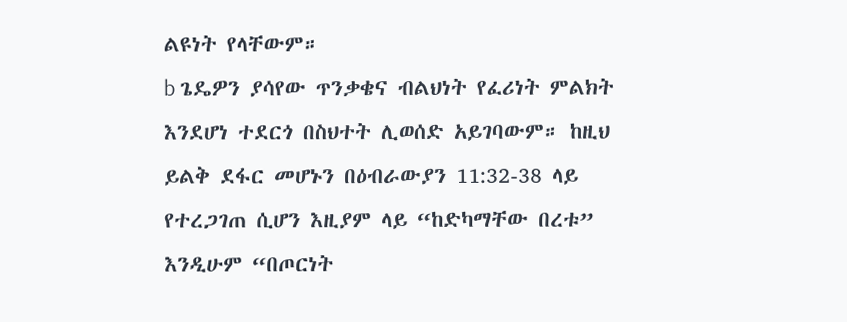ልዩነት የላቸውም።
b ጌዴዎን ያሳየው ጥንቃቄና ብልህነት የፈሪነት ምልክት እንደሆነ ተደርጎ በስህተት ሊወሰድ አይገባውም። ከዚህ ይልቅ ደፋር መሆኑን በዕብራውያን 11:32-38 ላይ የተረጋገጠ ሲሆን እዚያም ላይ “ከድካማቸው በረቱ” እንዲሁም “በጦርነት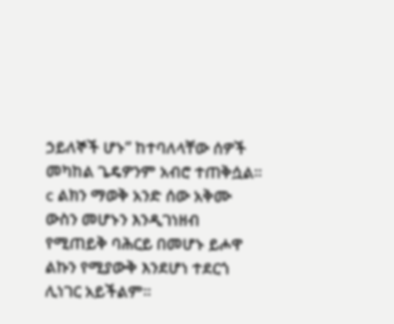ኃይለኞች ሆኑ” ከተባለላቸው ሰዎች መካከል ጌዴዎንም አብሮ ተጠቅሷል።
c ልክን ማወቅ አንድ ሰው አቅሙ ውስን መሆኑን እንዲገነዘብ የሚጠይቅ ባሕርይ በመሆኑ ይሖዋ ልኩን የሚያውቅ እንደሆነ ተደርጎ ሊነገር አይችልም።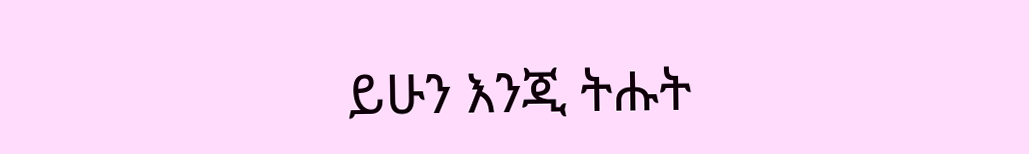ይሁን እንጂ ትሑት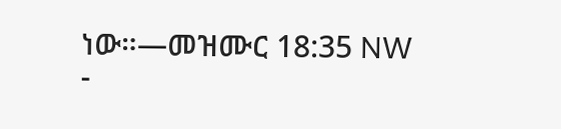ነው።—መዝሙር 18:35 NW
-